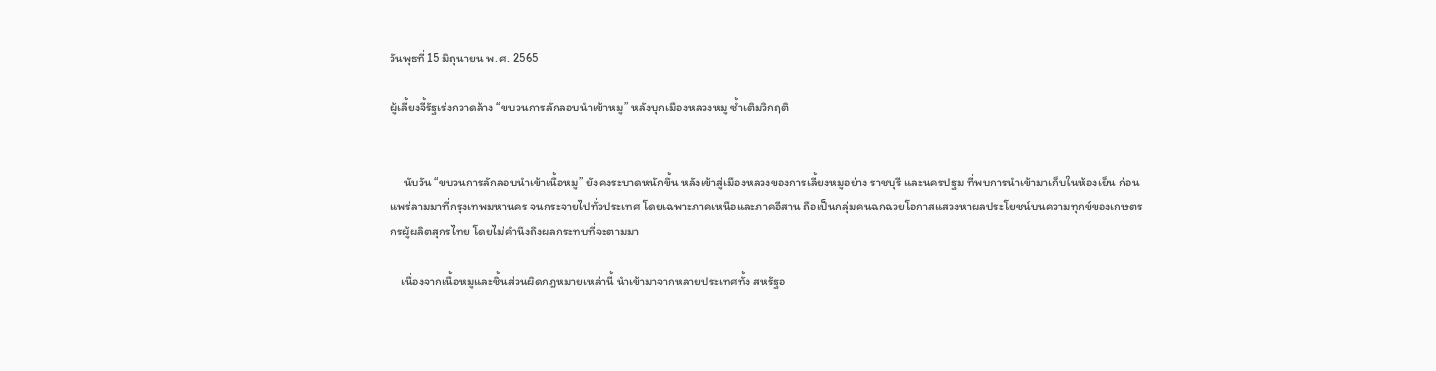วันพุธที่ 15 มิถุนายน พ.ศ. 2565

ผู้เลี้ยงจี้รัฐเร่งกวาดล้าง “ขบวนการลักลอบนำเข้าหมู” หลังบุกเมืองหลวงหมู ซ้ำเติมวิกฤติ


     นับวัน “ขบวนการลักลอบนำเข้าเนื้อหมู” ยังคงระบาดหนักขึ้น หลังเข้าสู่เมืองหลวงของการเลี้ยงหมูอย่าง ราชบุรี และนครปฐม ที่พบการนำเข้ามาเก็บในห้องเย็น ก่อนแพร่ลามมาที่กรุงเทพมหานคร จนกระจายไปทั่วประเทศ โดยเฉพาะภาคเหนือและภาคอีสาน ถือเป็นกลุ่มคนฉกฉวยโอกาสแสวงหาผลประโยชน์บนความทุกข์ของเกษตรกรผู้ผลิตสุกรไทย โดยไม่คำนึงถึงผลกระทบที่จะตามมา

    เนื่องจากเนื้อหมูและชิ้นส่วนผิดกฎหมายเหล่านี้ นำเข้ามาจากหลายประเทศทั้ง สหรัฐอ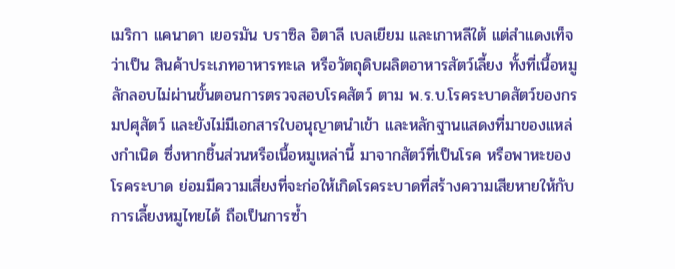เมริกา แคนาดา เยอรมัน บราซิล อิตาลี เบลเยียม และเกาหลีใต้ แต่สำแดงเท็จว่าเป็น สินค้าประเภทอาหารทะเล หรือวัตถุดิบผลิตอาหารสัตว์เลี้ยง ทั้งที่เนื้อหมูลักลอบไม่ผ่านขั้นตอนการตรวจสอบโรคสัตว์ ตาม พ.ร.บ.โรคระบาดสัตว์ของกรมปศุสัตว์ และยังไม่มีเอกสารใบอนุญาตนำเข้า และหลักฐานแสดงที่มาของแหล่งกำเนิด ซึ่งหากชิ้นส่วนหรือเนื้อหมูเหล่านี้ มาจากสัตว์ที่เป็นโรค หรือพาหะของโรคระบาด ย่อมมีความเสี่ยงที่จะก่อให้เกิดโรคระบาดที่สร้างความเสียหายให้กับการเลี้ยงหมูไทยได้ ถือเป็นการซ้ำ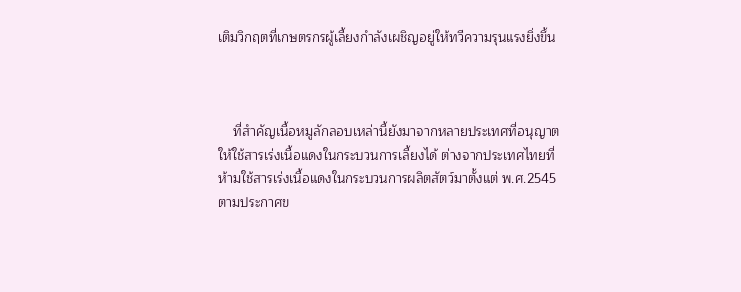เติมวิกฤตที่เกษตรกรผู้เลี้ยงกำลังเผชิญอยู่ให้ทวีความรุนแรงยิ่งขึ้น



    ที่สำคัญเนื้อหมูลักลอบเหล่านี้ยังมาจากหลายประเทศที่อนุญาตให้ใช้สารเร่งเนื้อแดงในกระบวนการเลี้ยงได้ ต่างจากประเทศไทยที่ห้ามใช้สารเร่งเนื้อแดงในกระบวนการผลิตสัตว์มาตั้งแต่ พ.ศ.2545 ตามประกาศข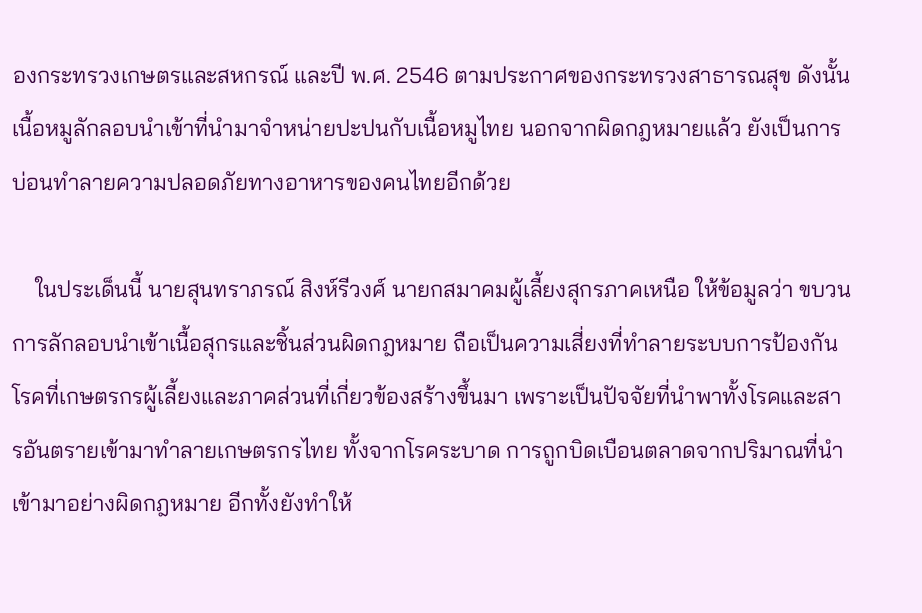องกระทรวงเกษตรและสหกรณ์ และปี พ.ศ. 2546 ตามประกาศของกระทรวงสาธารณสุข ดังนั้น เนื้อหมูลักลอบนำเข้าที่นำมาจำหน่ายปะปนกับเนื้อหมูไทย นอกจากผิดกฎหมายแล้ว ยังเป็นการบ่อนทำลายความปลอดภัยทางอาหารของคนไทยอีกด้วย

    ในประเด็นนี้ นายสุนทราภรณ์ สิงห์รีวงศ์ นายกสมาคมผู้เลี้ยงสุกรภาคเหนือ ให้ข้อมูลว่า ขบวนการลักลอบนำเข้าเนื้อสุกรและชิ้นส่วนผิดกฎหมาย ถือเป็นความเสี่ยงที่ทำลายระบบการป้องกันโรคที่เกษตรกรผู้เลี้ยงและภาคส่วนที่เกี่ยวข้องสร้างขึ้นมา เพราะเป็นปัจจัยที่นำพาทั้งโรคและสารอันตรายเข้ามาทำลายเกษตรกรไทย ทั้งจากโรคระบาด การถูกบิดเบือนตลาดจากปริมาณที่นำเข้ามาอย่างผิดกฎหมาย อีกทั้งยังทำให้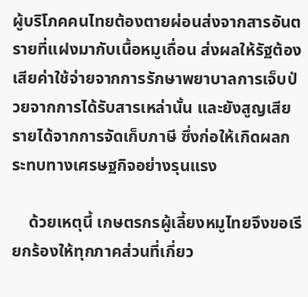ผู้บริโภคคนไทยต้องตายผ่อนส่งจากสารอันตรายที่แฝงมากับเนื้อหมูเถื่อน ส่งผลให้รัฐต้องเสียค่าใช้จ่ายจากการรักษาพยาบาลการเจ็บป่วยจากการได้รับสารเหล่านั้น และยังสูญเสียรายได้จากการจัดเก็บภาษี ซึ่งก่อให้เกิดผลกระทบทางเศรษฐกิจอย่างรุนแรง

    ด้วยเหตุนี้ เกษตรกรผู้เลี้ยงหมูไทยจึงขอเรียกร้องให้ทุกภาคส่วนที่เกี่ยว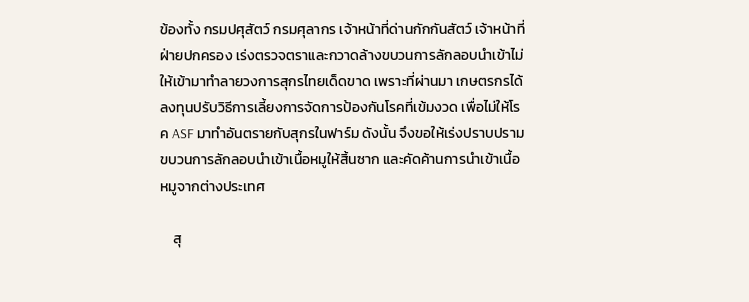ข้องทั้ง กรมปศุสัตว์ กรมศุลากร เจ้าหน้าที่ด่านกักกันสัตว์ เจ้าหน้าที่ฝ่ายปกครอง เร่งตรวจตราและกวาดล้างขบวนการลักลอบนำเข้าไม่ให้เข้ามาทำลายวงการสุกรไทยเด็ดขาด เพราะที่ผ่านมา เกษตรกรได้ลงทุนปรับวิธีการเลี้ยงการจัดการป้องกันโรคที่เข้มงวด เพื่อไม่ให้โรค ASF มาทำอันตรายกับสุกรในฟาร์ม ดังนั้น จึงขอให้เร่งปราบปรามขบวนการลักลอบนำเข้าเนื้อหมูให้สิ้นซาก และคัดค้านการนำเข้าเนื้อหมูจากต่างประเทศ

    สุ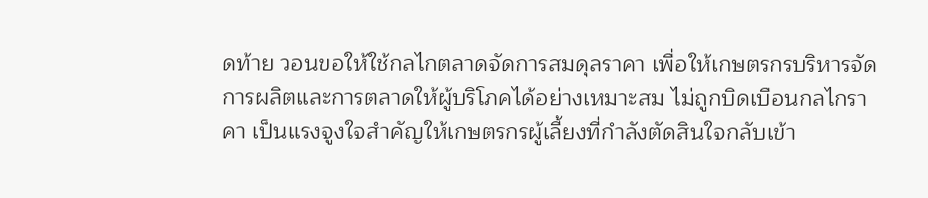ดท้าย วอนขอให้ใช้กลไกตลาดจัดการสมดุลราคา เพื่อให้เกษตรกรบริหารจัดการผลิตและการตลาดให้ผู้บริโภคได้อย่างเหมาะสม ไม่ถูกบิดเบือนกลไกราคา เป็นแรงจูงใจสำคัญให้เกษตรกรผู้เลี้ยงที่กำลังตัดสินใจกลับเข้า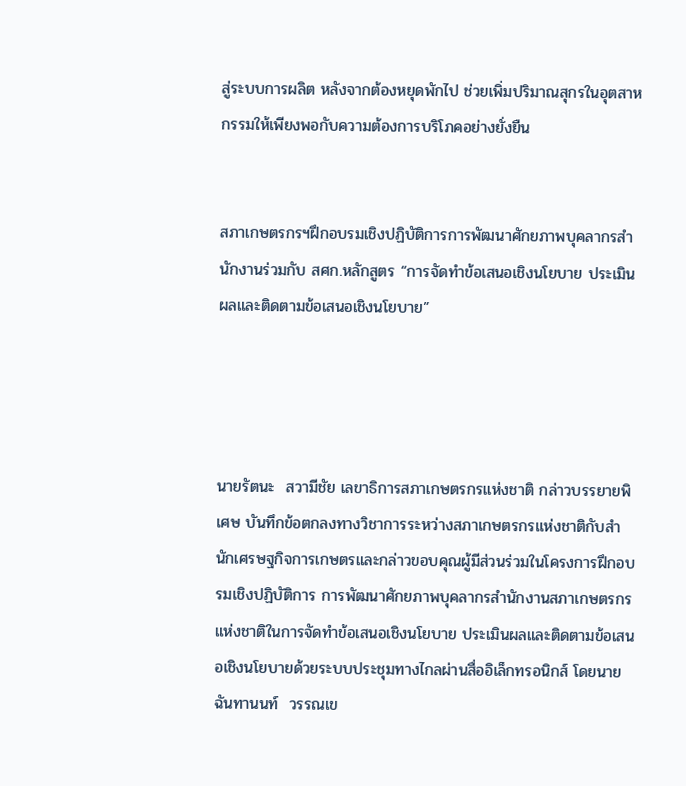สู่ระบบการผลิต หลังจากต้องหยุดพักไป ช่วยเพิ่มปริมาณสุกรในอุตสาหกรรมให้เพียงพอกับความต้องการบริโภคอย่างยั่งยืน


สภาเกษตรกรฯฝึกอบรมเชิงปฏิบัติการการพัฒนาศักยภาพบุคลากรสำนักงานร่วมกับ สศก.หลักสูตร “การจัดทำข้อเสนอเชิงนโยบาย ประเมินผลและติดตามข้อเสนอเชิงนโยบาย”




นายรัตนะ  สวามีชัย เลขาธิการสภาเกษตรกรแห่งชาติ กล่าวบรรยายพิเศษ บันทึกข้อตกลงทางวิชาการระหว่างสภาเกษตรกรแห่งชาติกับสำนักเศรษฐกิจการเกษตรและกล่าวขอบคุณผู้มีส่วนร่วมในโครงการฝึกอบรมเชิงปฏิบัติการ การพัฒนาศักยภาพบุคลากรสำนักงานสภาเกษตรกรแห่งชาติในการจัดทำข้อเสนอเชิงนโยบาย ประเมินผลและติดตามข้อเสนอเชิงนโยบายด้วยระบบประชุมทางไกลผ่านสื่ออิเล็กทรอนิกส์ โดยนายฉันทานนท์  วรรณเข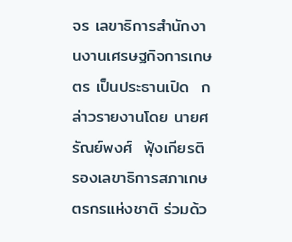จร เลขาธิการสำนักงานงานเศรษฐกิจการเกษตร เป็นประธานเปิด  กล่าวรายงานโดย นายศรัณย์พงศ์  ฟุ้งเกียรติ รองเลขาธิการสภาเกษตรกรแห่งชาติ ร่วมด้ว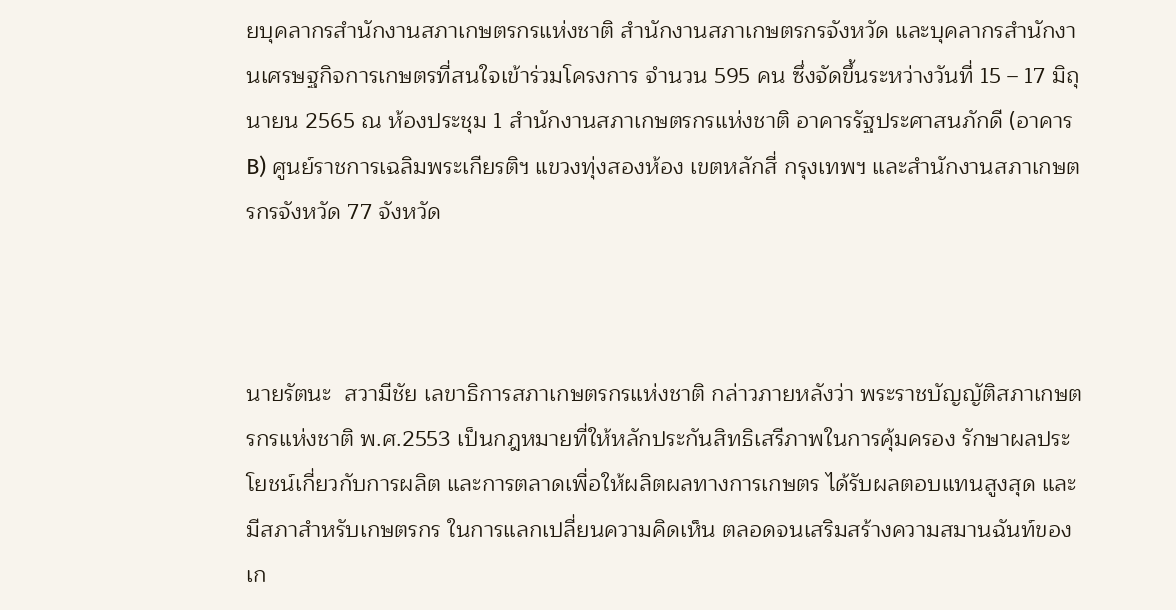ยบุคลากรสำนักงานสภาเกษตรกรแห่งชาติ สำนักงานสภาเกษตรกรจังหวัด และบุคลากรสำนักงานเศรษฐกิจการเกษตรที่สนใจเข้าร่วมโครงการ จำนวน 595 คน ซึ่งจัดขึ้นระหว่างวันที่ 15 – 17 มิถุนายน 2565 ณ ห้องประชุม 1 สำนักงานสภาเกษตรกรแห่งชาติ อาคารรัฐประศาสนภักดี (อาคาร B) ศูนย์ราชการเฉลิมพระเกียรติฯ แขวงทุ่งสองห้อง เขตหลักสี่ กรุงเทพฯ และสำนักงานสภาเกษตรกรจังหวัด 77 จังหวัด



นายรัตนะ  สวามีชัย เลขาธิการสภาเกษตรกรแห่งชาติ กล่าวภายหลังว่า พระราชบัญญัติสภาเกษตรกรแห่งชาติ พ.ศ.2553 เป็นกฎหมายที่ให้หลักประกันสิทธิเสรีภาพในการคุ้มครอง รักษาผลประโยชน์เกี่ยวกับการผลิต และการตลาดเพื่อให้ผลิตผลทางการเกษตร ได้รับผลตอบแทนสูงสุด และมีสภาสำหรับเกษตรกร ในการแลกเปลี่ยนความคิดเห็น ตลอดจนเสริมสร้างความสมานฉันท์ของเก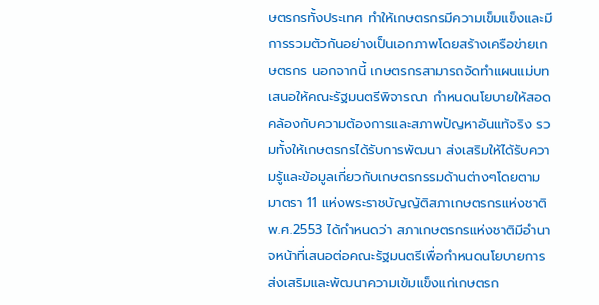ษตรกรทั้งประเทศ ทำให้เกษตรกรมีความเข็มแข็งและมีการรวมตัวกันอย่างเป็นเอกภาพโดยสร้างเครือข่ายเกษตรกร นอกจากนี้ เกษตรกรสามารถจัดทำแผนแม่บทเสนอให้คณะรัฐมนตรีพิจารณา กำหนดนโยบายให้สอดคล้องกับความต้องการและสภาพปัญหาอันแท้จริง รวมทั้งให้เกษตรกรได้รับการพัฒนา ส่งเสริมให้ได้รับความรู้และข้อมูลเกี่ยวกับเกษตรกรรมด้านต่างๆโดยตามมาตรา 11 แห่งพระราชบัญญัติสภาเกษตรกรแห่งชาติ พ.ศ.2553 ได้กำหนดว่า สภาเกษตรกรแห่งชาติมีอำนาจหน้าที่เสนอต่อคณะรัฐมนตรีเพื่อกําหนดนโยบายการส่งเสริมและพัฒนาความเข้มแข็งแก่เกษตรก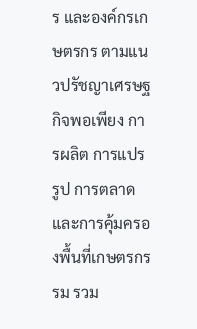ร และองค์กรเกษตรกร ตามแนวปรัชญาเศรษฐกิจพอเพียง การผลิต การแปรรูป การตลาด และการคุ้มครองพื้นที่เกษตรกรรม รวม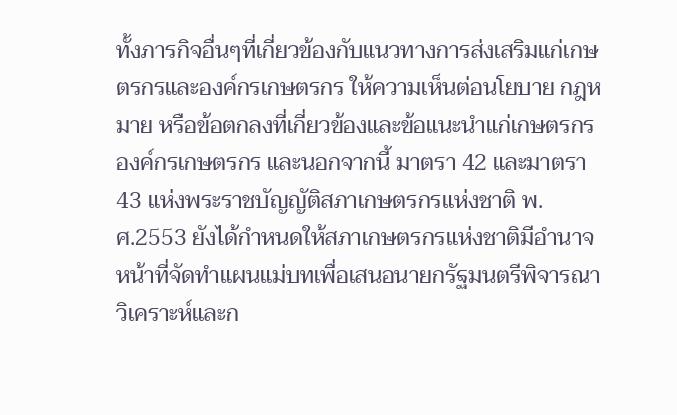ทั้งภารกิจอื่นๆที่เกี่ยวข้องกับแนวทางการส่งเสริมแก่เกษตรกรและองค์กรเกษตรกร ให้ความเห็นต่อนโยบาย กฎหมาย หรือข้อตกลงที่เกี่ยวข้องและข้อแนะนําแก่เกษตรกร องค์กรเกษตรกร และนอกจากนี้ มาตรา 42 และมาตรา 43 แห่งพระราชบัญญัติสภาเกษตรกรแห่งชาติ พ.ศ.2553 ยังได้กำหนดให้สภาเกษตรกรแห่งชาติมีอำนาจหน้าที่จัดทำแผนแม่บทเพื่อเสนอนายกรัฐมนตรีพิจารณา วิเคราะห์และก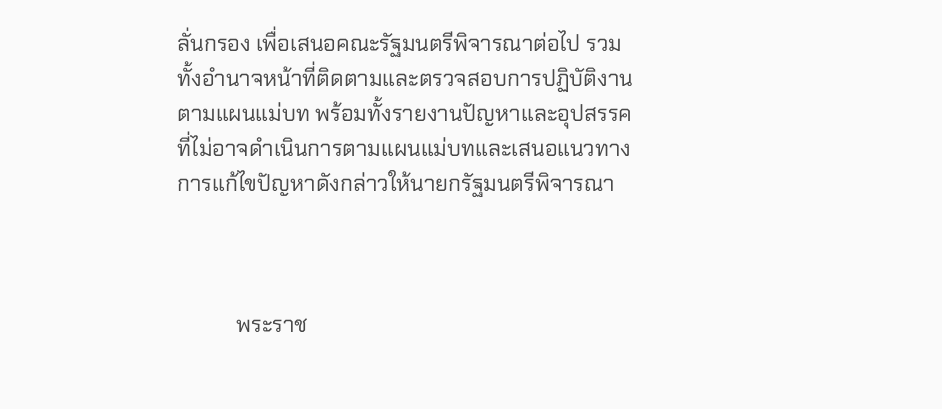ลั่นกรอง เพื่อเสนอคณะรัฐมนตรีพิจารณาต่อไป รวมทั้งอํานาจหน้าที่ติดตามและตรวจสอบการปฏิบัติงานตามแผนแม่บท พร้อมทั้งรายงานปัญหาและอุปสรรคที่ไม่อาจดําเนินการตามแผนแม่บทและเสนอแนวทางการแก้ไขปัญหาดังกล่าวให้นายกรัฐมนตรีพิจารณา



           พระราช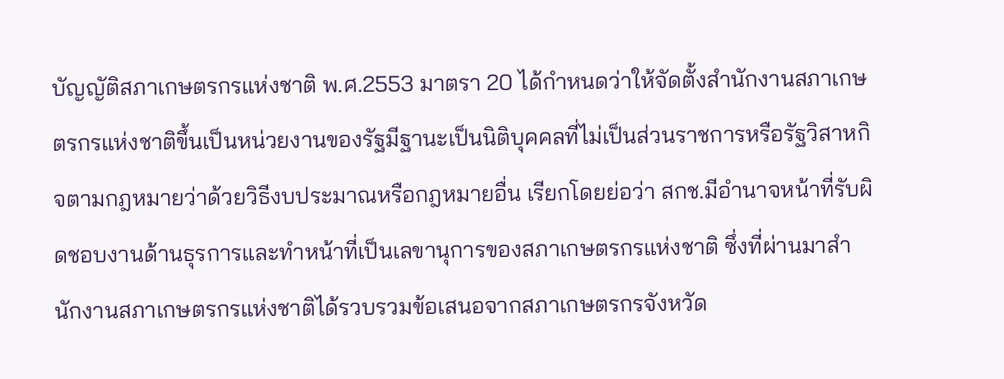บัญญัติสภาเกษตรกรแห่งชาติ พ.ศ.2553 มาตรา 20 ได้กำหนดว่าให้จัดตั้งสำนักงานสภาเกษตรกรแห่งชาติขึ้นเป็นหน่วยงานของรัฐมีฐานะเป็นนิติบุคคลที่ไม่เป็นส่วนราชการหรือรัฐวิสาหกิจตามกฎหมายว่าด้วยวิธีงบประมาณหรือกฎหมายอื่น เรียกโดยย่อว่า สกช.มีอำนาจหน้าที่รับผิดชอบงานด้านธุรการและทำหน้าที่เป็นเลขานุการของสภาเกษตรกรแห่งชาติ ซึ่งที่ผ่านมาสำนักงานสภาเกษตรกรแห่งชาติได้รวบรวมข้อเสนอจากสภาเกษตรกรจังหวัด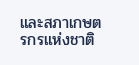และสภาเกษตรกรแห่งชาติ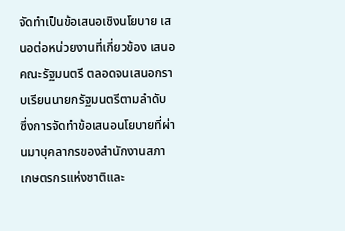จัดทำเป็นข้อเสนอเชิงนโยบาย เสนอต่อหน่วยงานที่เกี่ยวข้อง เสนอคณะรัฐมนตรี ตลอดจนเสนอกราบเรียนนายกรัฐมนตรีตามลำดับ ซึ่งการจัดทำข้อเสนอนโยบายที่ผ่านมาบุคลากรของสำนักงานสภาเกษตรกรแห่งชาติและ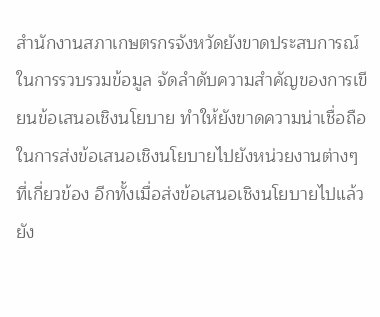สำนักงานสภาเกษตรกรจังหวัดยังขาดประสบการณ์ในการรวบรวมข้อมูล จัดลำดับความสำคัญของการเขียนข้อเสนอเชิงนโยบาย ทำให้ยังขาดความน่าเชื่อถือในการส่งข้อเสนอเชิงนโยบายไปยังหน่วยงานต่างๆที่เกี่ยวข้อง อีกทั้งเมื่อส่งข้อเสนอเชิงนโยบายไปแล้วยัง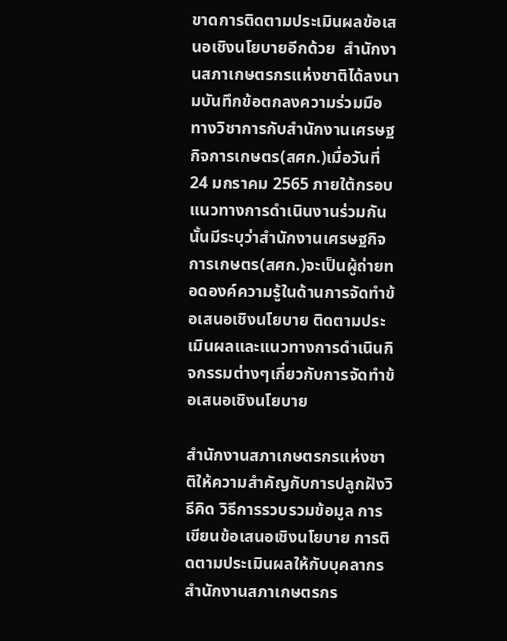ขาดการติดตามประเมินผลข้อเสนอเชิงนโยบายอีกด้วย  สำนักงานสภาเกษตรกรแห่งชาติได้ลงนามบันทึกข้อตกลงความร่วมมือทางวิชาการกับสำนักงานเศรษฐกิจการเกษตร(สศก.)เมื่อวันที่ 24 มกราคม 2565 ภายใต้กรอบแนวทางการดำเนินงานร่วมกันนั้นมีระบุว่าสำนักงานเศรษฐกิจการเกษตร(สศก.)จะเป็นผู้ถ่ายทอดองค์ความรู้ในด้านการจัดทำข้อเสนอเชิงนโยบาย ติดตามประเมินผลและแนวทางการดำเนินกิจกรรมต่างๆเกี่ยวกับการจัดทำข้อเสนอเชิงนโยบาย

สำนักงานสภาเกษตรกรแห่งชาติให้ความสำคัญกับการปลูกฝังวิธีคิด วิธีการรวบรวมข้อมูล การเขียนข้อเสนอเชิงนโยบาย การติดตามประเมินผลให้กับบุคลากรสำนักงานสภาเกษตรกร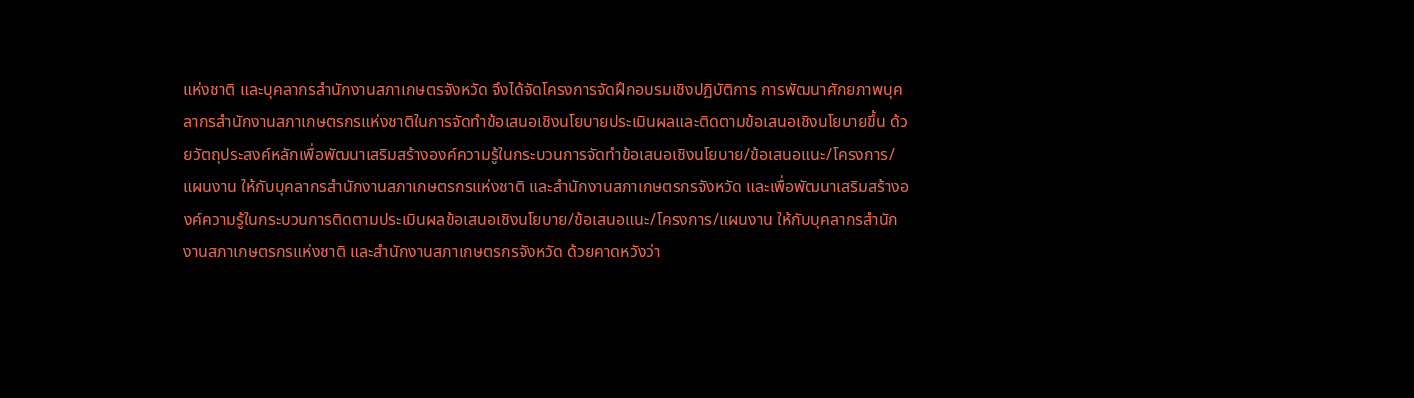แห่งชาติ และบุคลากรสำนักงานสภาเกษตรจังหวัด จึงได้จัดโครงการจัดฝึกอบรมเชิงปฏิบัติการ การพัฒนาศักยภาพบุคลากรสำนักงานสภาเกษตรกรแห่งชาติในการจัดทำข้อเสนอเชิงนโยบายประเมินผลและติดตามข้อเสนอเชิงนโยบายขึ้น ด้วยวัตถุประสงค์หลักเพื่อพัฒนาเสริมสร้างองค์ความรู้ในกระบวนการจัดทำข้อเสนอเชิงนโยบาย/ข้อเสนอแนะ/โครงการ/แผนงาน ให้กับบุคลากรสำนักงานสภาเกษตรกรแห่งชาติ และสำนักงานสภาเกษตรกรจังหวัด และเพื่อพัฒนาเสริมสร้างองค์ความรู้ในกระบวนการติดตามประเมินผลข้อเสนอเชิงนโยบาย/ข้อเสนอแนะ/โครงการ/แผนงาน ให้กับบุคลากรสำนักงานสภาเกษตรกรแห่งชาติ และสำนักงานสภาเกษตรกรจังหวัด ด้วยคาดหวังว่า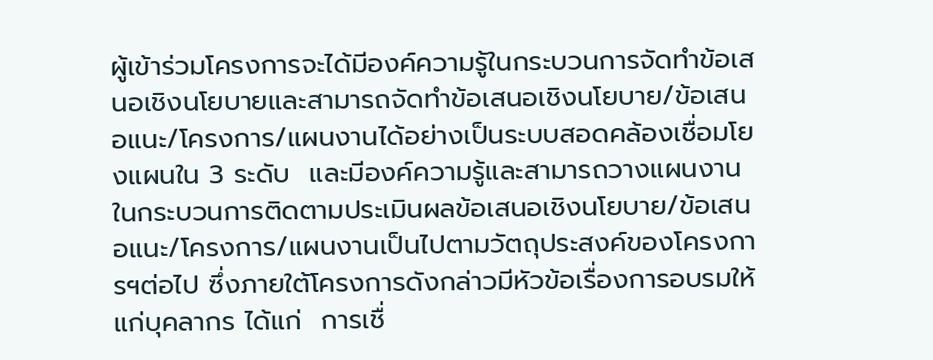ผู้เข้าร่วมโครงการจะได้มีองค์ความรู้ในกระบวนการจัดทำข้อเสนอเชิงนโยบายและสามารถจัดทำข้อเสนอเชิงนโยบาย/ข้อเสนอแนะ/โครงการ/แผนงานได้อย่างเป็นระบบสอดคล้องเชื่อมโยงแผนใน 3 ระดับ  และมีองค์ความรู้และสามารถวางแผนงานในกระบวนการติดตามประเมินผลข้อเสนอเชิงนโยบาย/ข้อเสนอแนะ/โครงการ/แผนงานเป็นไปตามวัตถุประสงค์ของโครงการฯต่อไป ซึ่งภายใต้โครงการดังกล่าวมีหัวข้อเรื่องการอบรมให้แก่บุคลากร ได้แก่  การเชื่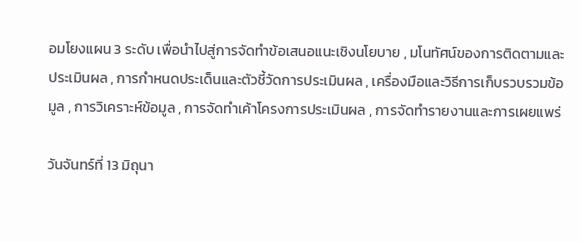อมโยงแผน 3 ระดับ เพื่อนำไปสู่การจัดทำข้อเสนอแนะเชิงนโยบาย , มโนทัศน์ของการติดตามและประเมินผล , การกำหนดประเด็นและตัวชี้วัดการประเมินผล , เครื่องมือและวิธีการเก็บรวบรวมข้อมูล , การวิเคราะห์ข้อมูล , การจัดทำเค้าโครงการประเมินผล , การจัดทำรายงานและการเผยแพร่

วันจันทร์ที่ 13 มิถุนา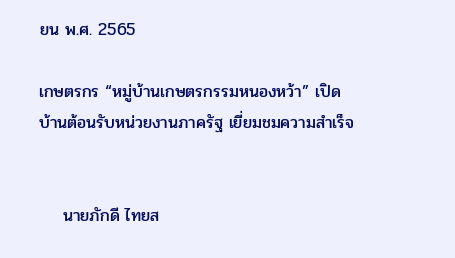ยน พ.ศ. 2565

เกษตรกร “หมู่บ้านเกษตรกรรมหนองหว้า” เปิดบ้านต้อนรับหน่วยงานภาครัฐ เยี่ยมชมความสำเร็จ


    นายภักดี ไทยส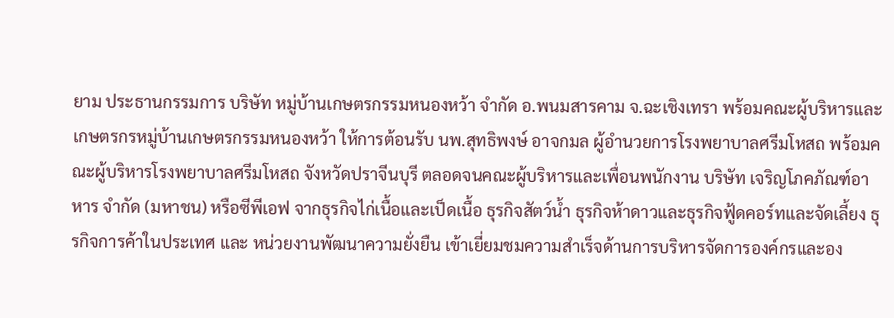ยาม ประธานกรรมการ บริษัท หมู่บ้านเกษตรกรรมหนองหว้า จำกัด อ.พนมสารคาม จ.ฉะเชิงเทรา พร้อมคณะผู้บริหารและเกษตรกรหมู่บ้านเกษตรกรรมหนองหว้า ให้การต้อนรับ นพ.สุทธิพงษ์ อาจกมล ผู้อำนวยการโรงพยาบาลศรีมโหสถ พร้อมคณะผู้บริหารโรงพยาบาลศรีมโหสถ จังหวัดปราจีนบุรี ตลอดจนคณะผู้บริหารและเพื่อนพนักงาน บริษัท เจริญโภคภัณฑ์อาหาร จำกัด (มหาชน) หรือซีพีเอฟ จากธุรกิจไก่เนื้อและเป็ดเนื้อ ธุรกิจสัตว์น้ำ ธุรกิจห้าดาวและธุรกิจฟู้ดคอร์ทและจัดเลี้ยง ธุรกิจการค้าในประเทศ และ หน่วยงานพัฒนาความยั่งยืน เข้าเยี่ยมชมความสำเร็จด้านการบริหารจัดการองค์กรและอง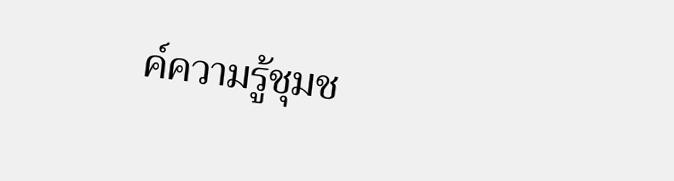ค์ความรู้ชุมช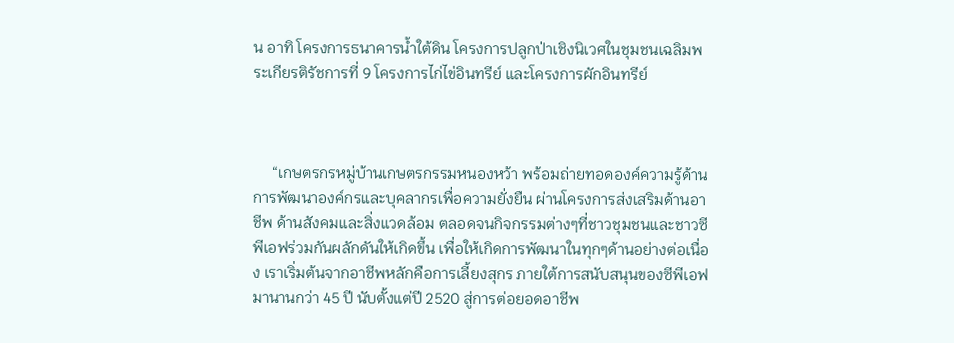น อาทิ โครงการธนาคารน้ำใต้ดิน โครงการปลูกป่าเชิงนิเวศในชุมชนเฉลิมพระเกียรติรัชการที่ 9 โครงการไก่ไข่อินทรีย์ และโครงการผักอินทรีย์



     “เกษตรกรหมู่บ้านเกษตรกรรมหนองหว้า พร้อมถ่ายทอดองค์ความรู้ด้านการพัฒนาองค์กรและบุคลากรเพื่อความยั่งยืน ผ่านโครงการส่งเสริมด้านอาชีพ ด้านสังคมและสิ่งแวดล้อม ตลอดจนกิจกรรมต่างๆที่ชาวชุมชนและชาวซีพีเอฟร่วมกันผลักดันให้เกิดขึ้น เพื่อให้เกิดการพัฒนาในทุกๆด้านอย่างต่อเนื่อง เราเริ่มต้นจากอาชีพหลักคือการเลี้ยงสุกร ภายใต้การสนับสนุนของซีพีเอฟ มานานกว่า 45 ปี นับตั้งแต่ปี 2520 สู่การต่อยอดอาชีพ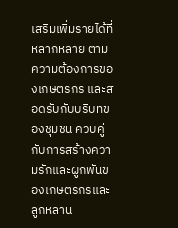เสริมเพิ่มรายได้ที่หลากหลาย ตามความต้องการของเกษตรกร และสอดรับกับบริบทของชุมชน ควบคู่กับการสร้างความรักและผูกพันของเกษตรกรและลูกหลาน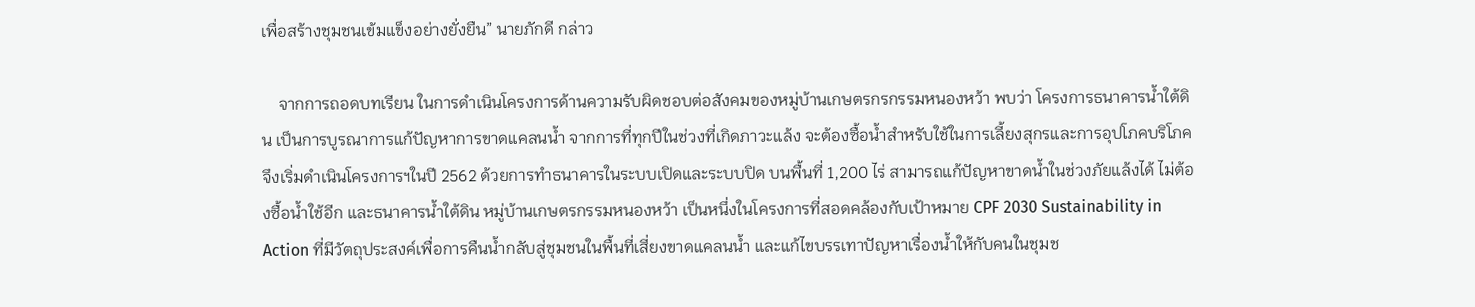เพื่อสร้างชุมชนเข้มแข็งอย่างยั่งยืน” นายภักดี กล่าว

    จากการถอดบทเรียน ในการดำเนินโครงการด้านความรับผิดชอบต่อสังคมของหมู่บ้านเกษตรกรกรรมหนองหว้า พบว่า โครงการธนาคารน้ำใต้ดิน เป็นการบูรณาการแก้ปัญหาการขาดแคลนน้ำ จากการที่ทุกปีในช่วงที่เกิดภาวะแล้ง จะต้องซื้อน้ำสำหรับใช้ในการเลี้ยงสุกรและการอุปโภคบริโภค จึงเริ่มดำเนินโครงการฯในปี 2562 ด้วยการทำธนาคารในระบบเปิดและระบบปิด บนพื้นที่ 1,200 ไร่ สามารถแก้ปัญหาขาดน้ำในช่วงภัยแล้งได้ ไม่ต้องซื้อน้ำใช้อีก และธนาคารน้ำใต้ดิน หมู่บ้านเกษตรกรรมหนองหว้า เป็นหนึ่งในโครงการที่สอดคล้องกับเป้าหมาย CPF 2030 Sustainability in Action ที่มีวัตถุประสงค์เพื่อการคืนน้ำกลับสู่ชุมชนในพื้นที่เสี่ยงขาดแคลนน้ำ และแก้ไขบรรเทาปัญหาเรื่องน้ำให้กับคนในชุมช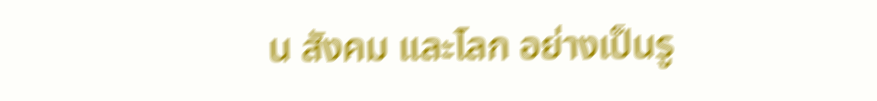น สังคม และโลก อย่างเป็นรู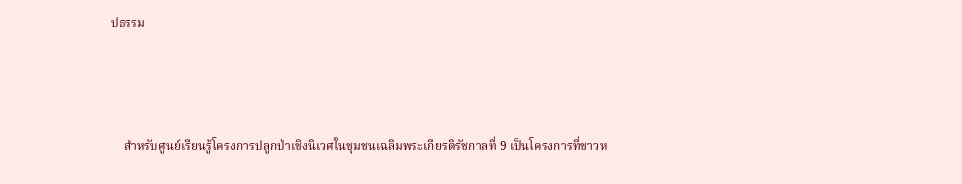ปธรรม



    สำหรับศูนย์เรียนรู้โครงการปลูกป่าเชิงนิเวศในชุมชนเฉลิมพระเกียรติรัชกาลที่ 9 เป็นโครงการที่ชาวห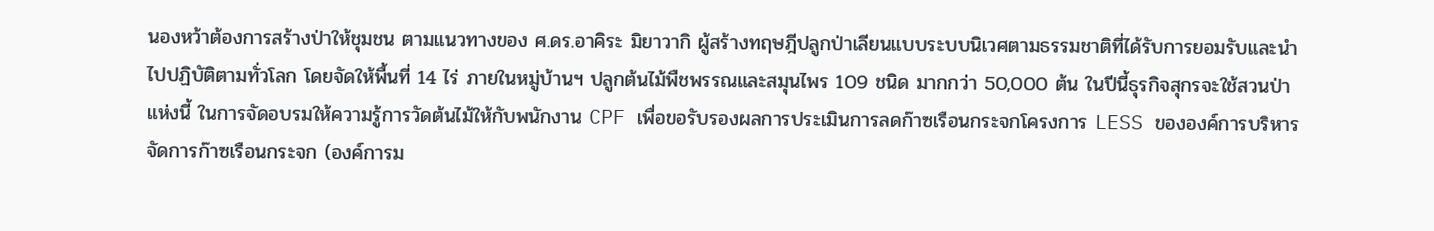นองหว้าต้องการสร้างป่าให้ชุมชน ตามแนวทางของ ศ.ดร.อาคิระ มิยาวากิ ผู้สร้างทฤษฎีปลูกป่าเลียนแบบระบบนิเวศตามธรรมชาติที่ได้รับการยอมรับและนำไปปฏิบัติตามทั่วโลก โดยจัดให้พื้นที่ 14 ไร่ ภายในหมู่บ้านฯ ปลูกต้นไม้พืชพรรณและสมุนไพร 109 ชนิด มากกว่า 50,000 ต้น ในปีนี้ธุรกิจสุกรจะใช้สวนป่าแห่งนี้ ในการจัดอบรมให้ความรู้การวัดต้นไม้ให้กับพนักงาน CPF เพื่อขอรับรองผลการประเมินการลดก๊าซเรือนกระจกโครงการ LESS ขององค์การบริหารจัดการก๊าซเรือนกระจก (องค์การม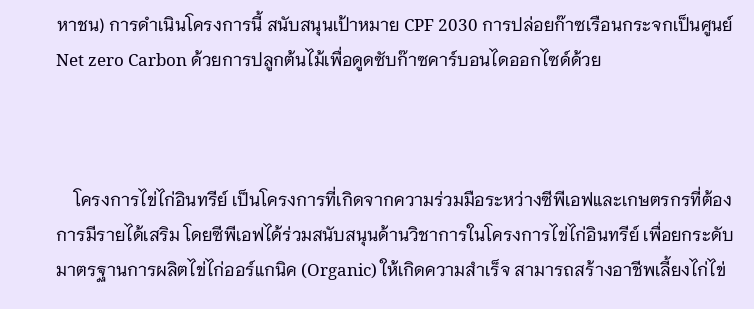หาชน) การดำเนินโครงการนี้ สนับสนุนเป้าหมาย CPF 2030 การปล่อยก๊าซเรือนกระจกเป็นศูนย์ Net zero Carbon ด้วยการปลูกต้นไม้เพื่อดูดซับก๊าซคาร์บอนไดออกไซด์ด้วย



    โครงการไข่ไก่อินทรีย์ เป็นโครงการที่เกิดจากความร่วมมือระหว่างซีพีเอฟและเกษตรกรที่ต้องการมีรายได้เสริม โดยซีพีเอฟได้ร่วมสนับสนุนด้านวิชาการในโครงการไข่ไก่อินทรีย์ เพื่อยกระดับมาตรฐานการผลิตไข่ไก่ออร์แกนิค (Organic) ให้เกิดความสำเร็จ สามารถสร้างอาชีพเลี้ยงไก่ไข่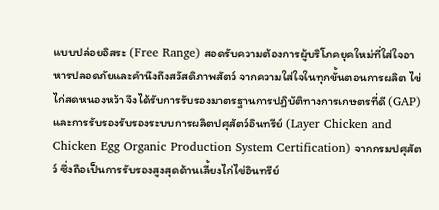แบบปล่อยอิสระ (Free Range) สอดรับความต้องการผู้บริโภคยุคใหม่ที่ใส่ใจอาหารปลอดภัยและคำนึงถึงสวัสดิภาพสัตว์ จากความใส่ใจในทุกขั้นตอนการผลิต ไข่ไก่สดหนองหว้า จึงได้รับการรับรองมาตรฐานการปฏิบัติทางการเกษตรที่ดี (GAP) และการรับรองรับรองระบบการผลิตปศุสัตว์อินทรีย์ (Layer Chicken and Chicken Egg Organic Production System Certification) จากกรมปศุสัตว์ ซึ่งถือเป็นการรับรองสูงสุดด้านเลี้ยงไก่ไข่อินทรีย์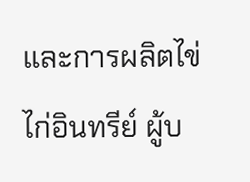และการผลิตไข่ไก่อินทรีย์ ผู้บ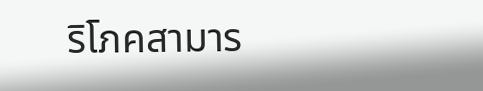ริโภคสามาร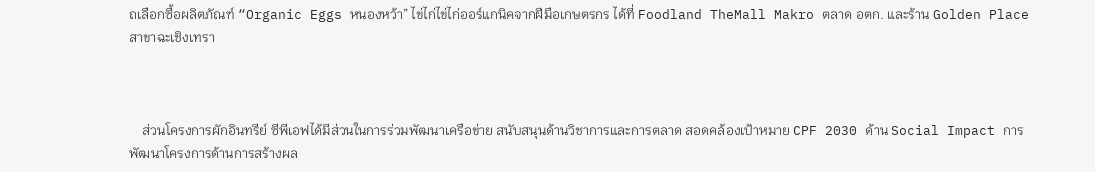ถเลือกซื้อผลิตภัณฑ์ “Organic Eggs หนองหว้า” ไข่ไก่ไข่ไก่ออร์แกนิคจากฝีมือเกษตรกร ได้ที่ Foodland TheMall Makro ตลาด อตก. และร้าน Golden Place สาขาฉะเชิงเทรา



    ส่วนโครงการผักอินทรีย์ ซีพีเอฟได้มีส่วนในการร่วมพัฒนาเครือข่าย สนับสนุนด้านวิชาการและการตลาด สอดคล้องเป้าหมาย CPF 2030 ด้าน Social Impact การพัฒนาโครงการด้านการสร้างผล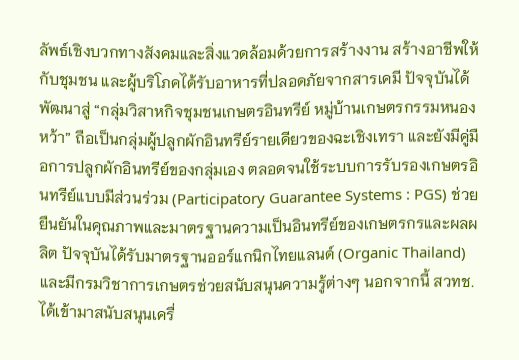ลัพธ์เชิงบวกทางสังคมและสิ่งแวดล้อมด้วยการสร้างงาน สร้างอาชีพให้กับชุมชน และผู้บริโภคได้รับอาหารที่ปลอดภัยจากสารเคมี ปัจจุบันได้พัฒนาสู่ “กลุ่มวิสาหกิจชุมชนเกษตรอินทรีย์ หมู่บ้านเกษตรกรรมหนองหว้า” ถือเป็นกลุ่มผู้ปลูกผักอินทรีย์รายเดียวของฉะเชิงเทรา และยังมีคู่มือการปลูกผักอินทรีย์ของกลุ่มเอง ตลอดจนใช้ระบบการรับรองเกษตรอินทรีย์แบบมีส่วนร่วม (Participatory Guarantee Systems : PGS) ช่วยยืนยันในคุณภาพและมาตรฐานความเป็นอินทรีย์ของเกษตรกรและผลผลิต ปัจจุบันได้รับมาตรฐานออร์แกนิกไทยแลนด์ (Organic Thailand) และมีกรมวิชาการเกษตรช่วยสนับสนุนความรู้ต่างๆ นอกจากนี้ สวทช. ได้เข้ามาสนับสนุนเครื่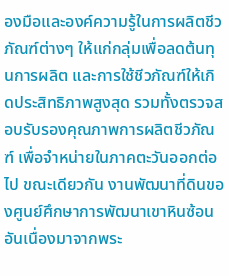องมือและองค์ความรู้ในการผลิตชีวภัณฑ์ต่างๆ ให้แก่กลุ่มเพื่อลดต้นทุนการผลิต และการใช้ชีวภัณฑ์ให้เกิดประสิทธิภาพสูงสุด รวมทั้งตรวจสอบรับรองคุณภาพการผลิตชีวภัณฑ์ เพื่อจำหน่ายในภาคตะวันออกต่อไป ขณะเดียวกัน งานพัฒนาที่ดินของศูนย์ศึกษาการพัฒนาเขาหินซ้อนอันเนื่องมาจากพระ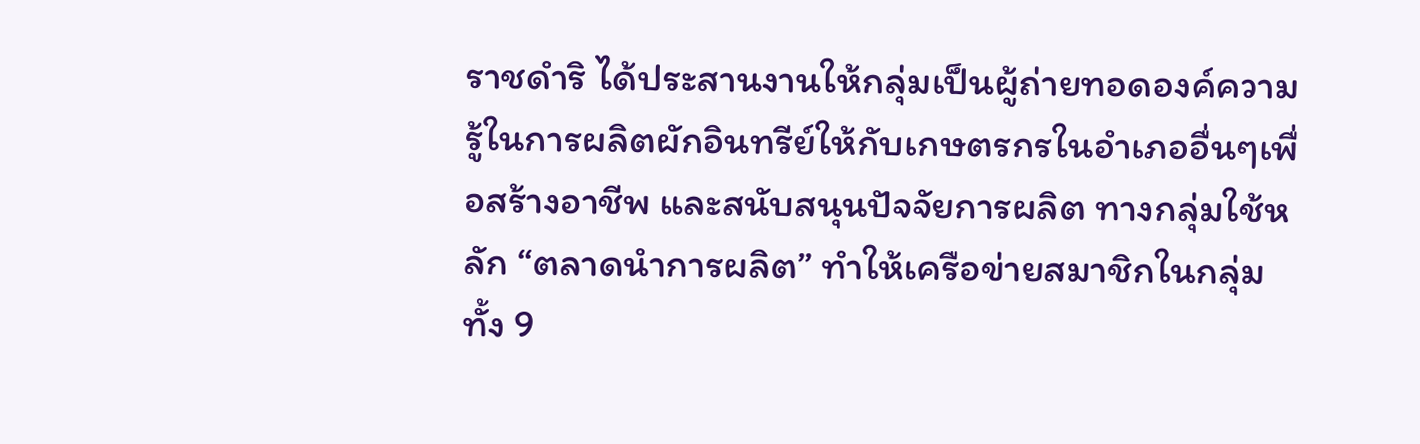ราชดำริ ได้ประสานงานให้กลุ่มเป็นผู้ถ่ายทอดองค์ความรู้ในการผลิตผักอินทรีย์ให้กับเกษตรกรในอำเภออื่นๆเพื่อสร้างอาชีพ และสนับสนุนปัจจัยการผลิต ทางกลุ่มใช้หลัก “ตลาดนำการผลิต” ทำให้เครือข่ายสมาชิกในกลุ่มทั้ง 9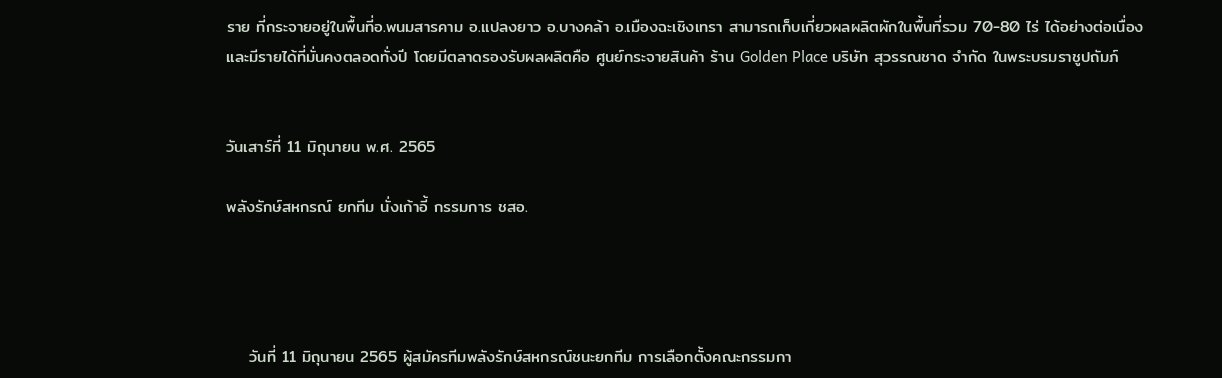ราย ที่กระจายอยู่ในพื้นที่อ.พนมสารคาม อ.แปลงยาว อ.บางคล้า อ.เมืองฉะเชิงเทรา สามารถเก็บเกี่ยวผลผลิตผักในพื้นที่รวม 70-80 ไร่ ได้อย่างต่อเนื่อง และมีรายได้ที่มั่นคงตลอดทั่งปี โดยมีตลาดรองรับผลผลิตคือ ศูนย์กระจายสินค้า ร้าน Golden Place บริษัท สุวรรณชาด จำกัด ในพระบรมราชูปถัมภ์


วันเสาร์ที่ 11 มิถุนายน พ.ศ. 2565

พลังรักษ์สหกรณ์ ยกทีม นั่งเก้าอี้ กรรมการ ชสอ.




    วันที่ 11 มิถุนายน 2565 ผู้สมัครทีมพลังรักษ์สหกรณ์ชนะยกทีม การเลือกตั้งคณะกรรมกา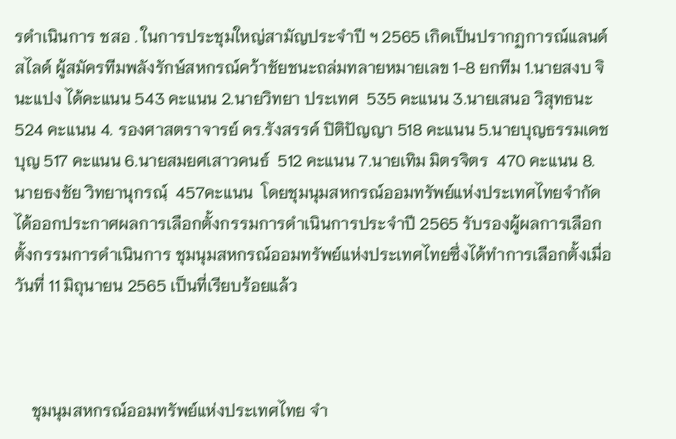รดำเนินการ ชสอ . ในการประชุมใหญ่สามัญประจำปี ฯ 2565 เกิดเป็นปรากฏการณ์แลนด์สไลด์ ผู้สมัครทีมพลังรักษ์สหกรณ์คว้าชัยชนะถล่มทลายหมายเลข 1-8 ยกทีม 1.นายสงบ จินะแปง ได้คะแนน 543 คะแนน 2.นายวิทยา ประเทศ  535 คะแนน 3.นายเสนอ วิสุทธนะ 524 คะแนน 4. รองศาสตราจารย์ ดร.รังสรรค์ ปิติปัญญา 518 คะแนน 5.นายบุญธรรมเดชบุญ 517 คะแนน 6.นายสมยศเสาวคนธ์  512 คะแนน 7.นายเทิม มิตรจิตร  470 คะแนน 8.นายธงชัย วิทยานุกรณฺ์  457คะแนน  โดยชุมนุมสหกรณ์ออมทรัพย์แห่งประเทศไทยจำกัดได้ออกประกาศผลการเลือกตั้งกรรมการดำเนินการประจำปี 2565 รับรองผู้ผลการเลือกตั้งกรรมการดำเนินการ ชุมนุมสหกรณ์ออมทรัพย์แห่งประเทศไทยซึ่งได้ทำการเลือกตั้งเมื่อวันที่ 11 มิถุนายน 2565 เป็นที่เรียบร้อยแล้ว



    ชุมนุมสหกรณ์ออมทรัพย์แห่งประเทศไทย จำ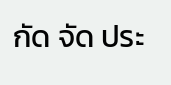กัด จัด ประ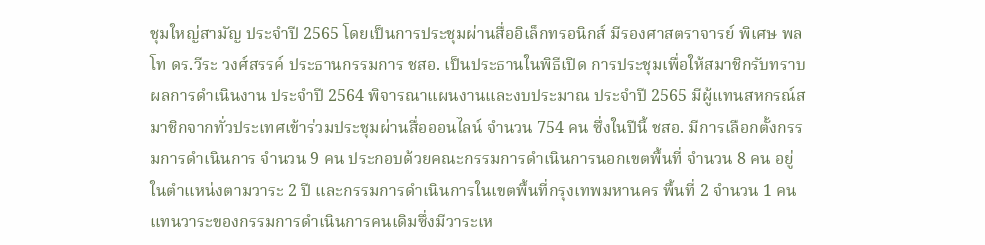ชุมใหญ่สามัญ ประจำปี 2565 โดยเป็นการประชุมผ่านสื่ออิเล็กทรอนิกส์ มีรองศาสตราจารย์ พิเศษ พลโท ดร.วีระ วงศ์สรรค์ ประธานกรรมการ ชสอ. เป็นประธานในพิธีเปิด การประชุมเพื่อให้สมาชิกรับทราบผลการดำเนินงาน ประจำปี 2564 พิจารณาแผนงานและงบประมาณ ประจำปี 2565 มีผู้แทนสหกรณ์สมาชิกจากทั่วประเทศเข้าร่วมประชุมผ่านสื่อออนไลน์ จำนวน 754 คน ซึ่งในปีนี้ ชสอ. มีการเลือกตั้งกรรมการดำเนินการ จำนวน 9 คน ประกอบด้วยคณะกรรมการดำเนินการนอกเขตพื้นที่ จำนวน 8 คน อยู่ในตำแหน่งตามวาระ 2 ปี และกรรมการดำเนินการในเขตพื้นที่กรุงเทพมหานคร พื้นที่ 2 จำนวน 1 คน แทนวาระของกรรมการดำเนินการคนเดิมซึ่งมีวาระเห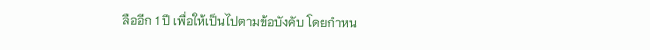ลืออีก 1 ปี เพื่อให้เป็นไปตามข้อบังคับ โดยกำหน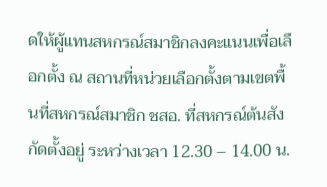ดให้ผู้แทนสหกรณ์สมาชิกลงคะแนนเพื่อเลือกตั้ง ณ สถานที่หน่วยเลือกตั้งตามเขตพื้นที่สหกรณ์สมาชิก ชสอ. ที่สหกรณ์ต้นสังกัดตั้งอยู่ ระหว่างเวลา 12.30 – 14.00 น.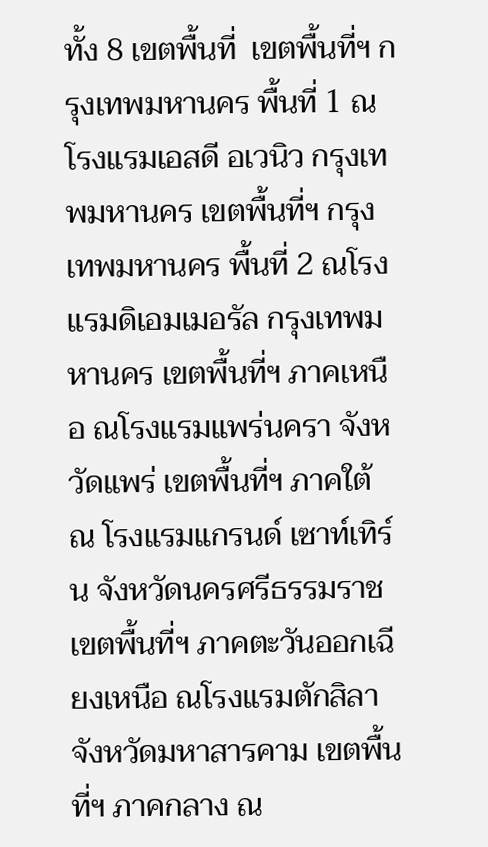ทั้ง 8 เขตพื้นที่  เขตพื้นที่ฯ กรุงเทพมหานคร พื้นที่ 1 ณ โรงแรมเอสดี อเวนิว กรุงเทพมหานคร เขตพื้นที่ฯ กรุงเทพมหานคร พื้นที่ 2 ณโรงแรมดิเอมเมอรัล กรุงเทพมหานคร เขตพื้นที่ฯ ภาคเหนือ ณโรงแรมแพร่นครา จังหวัดแพร่ เขตพื้นที่ฯ ภาคใต้ ณ โรงแรมแกรนด์ เซาท์เทิร์น จังหวัดนครศรีธรรมราช เขตพื้นที่ฯ ภาคตะวันออกเฉียงเหนือ ณโรงแรมตักสิลา จังหวัดมหาสารคาม เขตพื้นที่ฯ ภาคกลาง ณ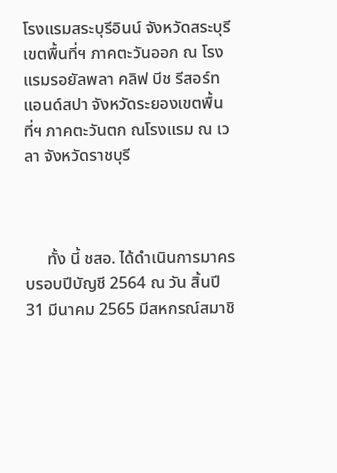โรงแรมสระบุรีอินน์ จังหวัดสระบุรี เขตพื้นที่ฯ ภาคตะวันออก ณ โรงแรมรอยัลพลา คลิฟ บีช รีสอร์ทแอนด์สปา จังหวัดระยองเขตพื้นที่ฯ ภาคตะวันตก ณโรงแรม ณ เวลา จังหวัดราชบุรี



     ทั้ง นี้ ชสอ. ได้ดำเนินการมาครบรอบปีบัญชี 2564 ณ วัน สิ้นปี 31 มีนาคม 2565 มีสหกรณ์สมาชิ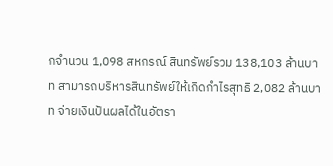กจำนวน 1,098 สหกรณ์ สินทรัพย์รวม 138,103 ล้านบาท สามารถบริหารสินทรัพย์ให้เกิดกำไรสุทธิ 2,082 ล้านบาท จ่ายเงินปันผลได้ในอัตรา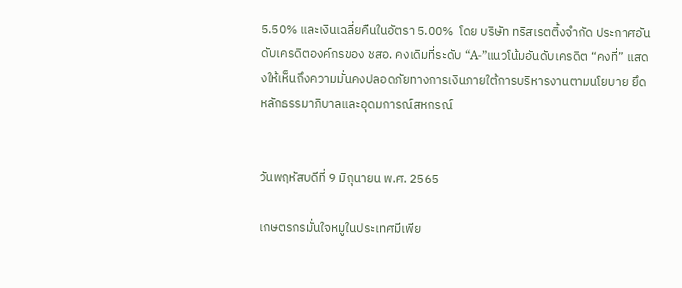5.50% และเงินเฉลี่ยคืนในอัตรา 5.00%  โดย บริษัท ทริสเรตติ้งจำกัด ประกาศอันดับเครดิตองค์กรของ ชสอ. คงเดิมที่ระดับ “A-”แนวโน้มอันดับเครดิต “คงที่” แสดงให้เห็นถึงความมั่นคงปลอดภัยทางการเงินภายใต้การบริหารงานตามนโยบาย ยึดหลักธรรมาภิบาลและอุดมการณ์สหกรณ์


วันพฤหัสบดีที่ 9 มิถุนายน พ.ศ. 2565

เกษตรกรมั่นใจหมูในประเทศมีเพีย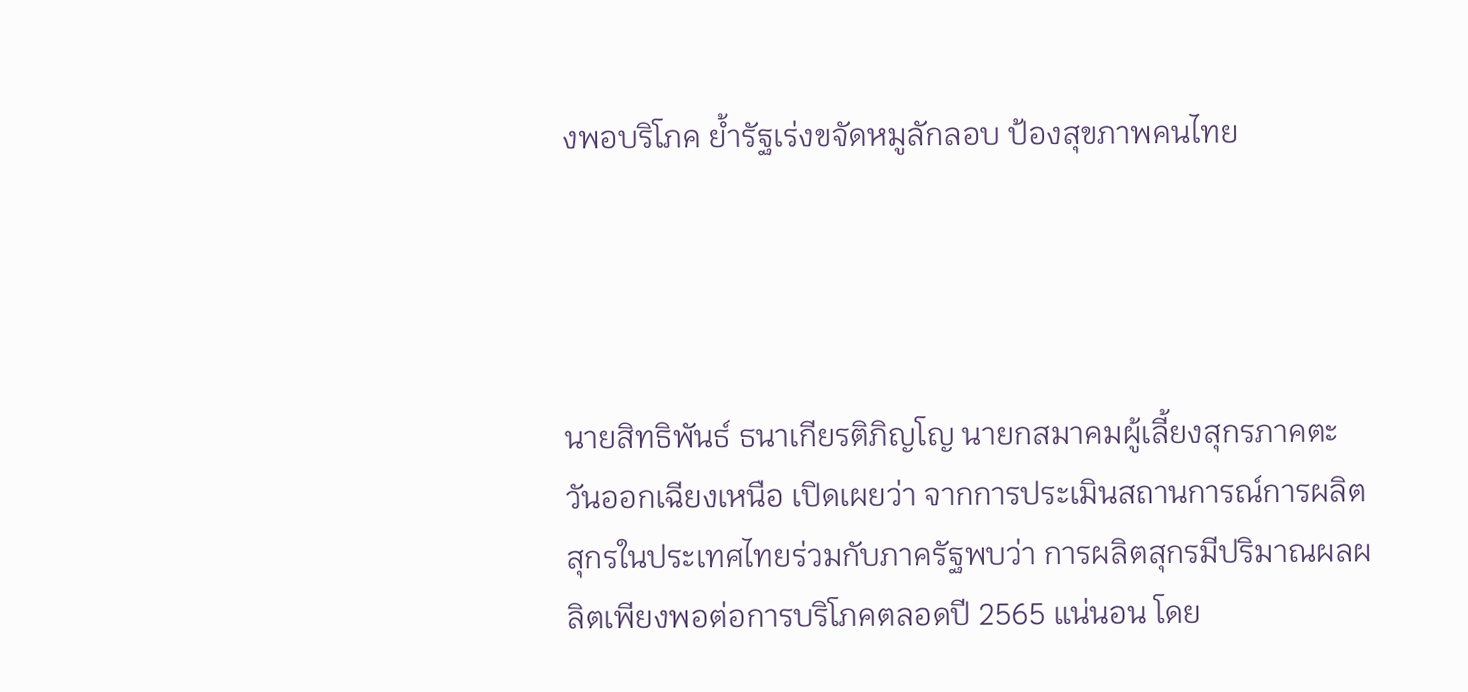งพอบริโภค ย้ำรัฐเร่งขจัดหมูลักลอบ ป้องสุขภาพคนไทย




นายสิทธิพันธ์ ธนาเกียรติภิญโญ นายกสมาคมผู้เลี้ยงสุกรภาคตะวันออกเฉียงเหนือ เปิดเผยว่า จากการประเมินสถานการณ์การผลิตสุกรในประเทศไทยร่วมกับภาครัฐพบว่า การผลิตสุกรมีปริมาณผลผลิตเพียงพอต่อการบริโภคตลอดปี 2565 แน่นอน โดย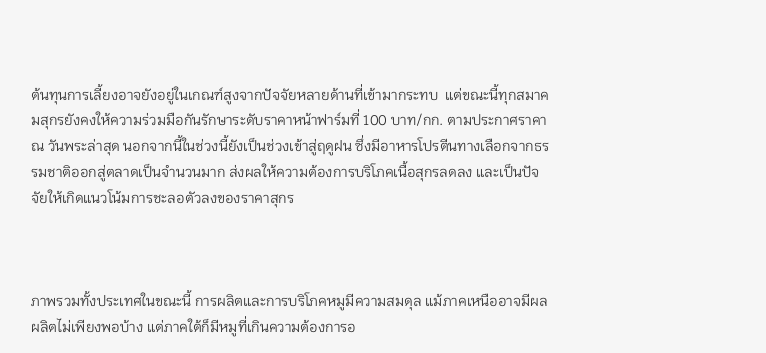ต้นทุนการเลี้ยงอาจยังอยู่ในเกณฑ์สูงจากปัจจัยหลายด้านที่เข้ามากระทบ  แต่ขณะนี้ทุกสมาคมสุกรยังคงให้ความร่วมมือกันรักษาระดับราคาหน้าฟาร์มที่ 100 บาท/กก. ตามประกาศราคา ณ วันพระล่าสุด นอกจากนี้ในช่วงนี้ยังเป็นช่วงเข้าสู่ฤดูฝน ซึ่งมีอาหารโปรตีนทางเลือกจากธรรมชาติออกสู่ตลาดเป็นจำนวนมาก ส่งผลให้ความต้องการบริโภคเนื้อสุกรลดลง และเป็นปัจจัยให้เกิดแนวโน้มการชะลอตัวลงของราคาสุกร



ภาพรวมทั้งประเทศในขณะนี้ การผลิตและการบริโภคหมูมีความสมดุล แม้ภาคเหนืออาจมีผลผลิตไม่เพียงพอบ้าง แต่ภาคใต้ก็มีหมูที่เกินความต้องการอ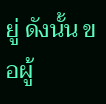ยู่ ดังนั้น ขอผู้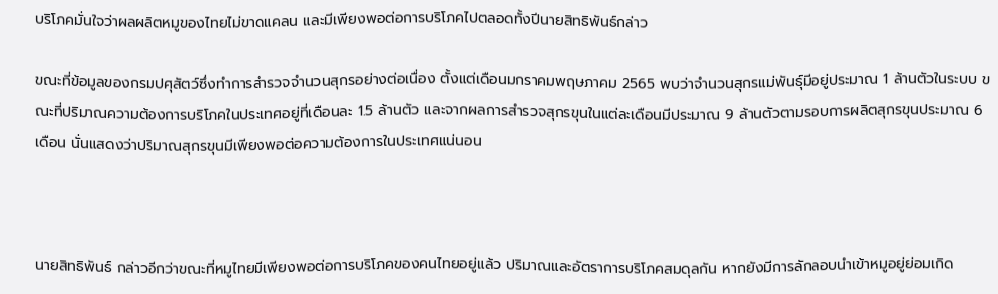บริโภคมั่นใจว่าผลผลิตหมูของไทยไม่ขาดแคลน และมีเพียงพอต่อการบริโภคไปตลอดทั้งปีนายสิทธิพันธ์กล่าว

ขณะที่ข้อมูลของกรมปศุสัตว์ซึ่งทำการสำรวจจำนวนสุกรอย่างต่อเนื่อง ตั้งแต่เดือนมกราคมพฤษภาคม 2565 พบว่าจำนวนสุกรแม่พันธุ์มีอยู่ประมาณ 1 ล้านตัวในระบบ ขณะที่ปริมาณความต้องการบริโภคในประเทศอยู่ที่เดือนละ 1.5 ล้านตัว และจากผลการสำรวจสุกรขุนในแต่ละเดือนมีประมาณ 9 ล้านตัวตามรอบการผลิตสุกรขุนประมาณ 6 เดือน นั่นแสดงว่าปริมาณสุกรขุนมีเพียงพอต่อความต้องการในประเทศแน่นอน



นายสิทธิพันธ์ กล่าวอีกว่าขณะที่หมูไทยมีเพียงพอต่อการบริโภคของคนไทยอยู่แล้ว ปริมาณและอัตราการบริโภคสมดุลกัน หากยังมีการลักลอบนำเข้าหมูอยู่ย่อมเกิด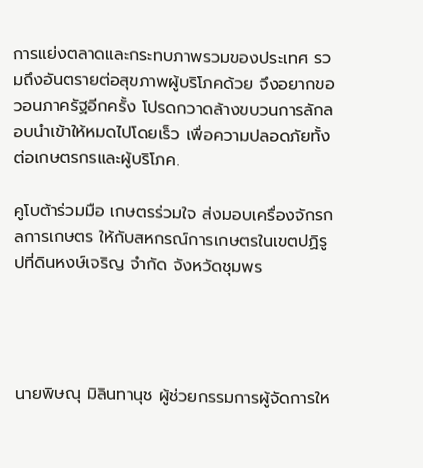การแย่งตลาดและกระทบภาพรวมของประเทศ รวมถึงอันตรายต่อสุขภาพผู้บริโภคด้วย จึงอยากขอวอนภาครัฐอีกครั้ง โปรดกวาดล้างขบวนการลักลอบนำเข้าให้หมดไปโดยเร็ว เพื่อความปลอดภัยทั้งต่อเกษตรกรและผู้บริโภค.

คูโบต้าร่วมมือ เกษตรร่วมใจ ส่งมอบเครื่องจักรกลการเกษตร ให้กับสหกรณ์การเกษตรในเขตปฏิรูปที่ดินหงษ์เจริญ จำกัด จังหวัดชุมพร




นายพิษณุ มิลินทานุช ผู้ช่วยกรรมการผู้จัดการให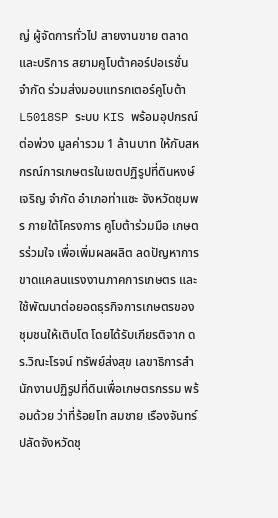ญ่ ผู้จัดการทั่วไป สายงานขาย ตลาดและบริการ สยามคูโบต้าคอร์ปอเรชั่น จำกัด ร่วมส่งมอบแทรกเตอร์คูโบต้า L5018SP ระบบ KIS พร้อมอุปกรณ์ต่อพ่วง มูลค่ารวม 1 ล้านบาท ให้กับสหกรณ์การเกษตรในเขตปฏิรูปที่ดินหงษ์เจริญ จำกัด อำเภอท่าแซะ จังหวัดชุมพร ภายใต้โครงการ คูโบต้าร่วมมือ เกษตรร่วมใจ เพื่อเพิ่มผลผลิต ลดปัญหาการขาดแคลนแรงงานภาคการเกษตร และใช้พัฒนาต่อยอดธุรกิจการเกษตรของชุมชนให้เติบโต โดยได้รับเกียรติจาก ดร.วิณะโรจน์ ทรัพย์ส่งสุข เลขาธิการสำนักงานปฏิรูปที่ดินเพื่อเกษตรกรรม พร้อมด้วย ว่าที่ร้อยโท สมชาย เรืองจันทร์ ปลัดจังหวัดชุ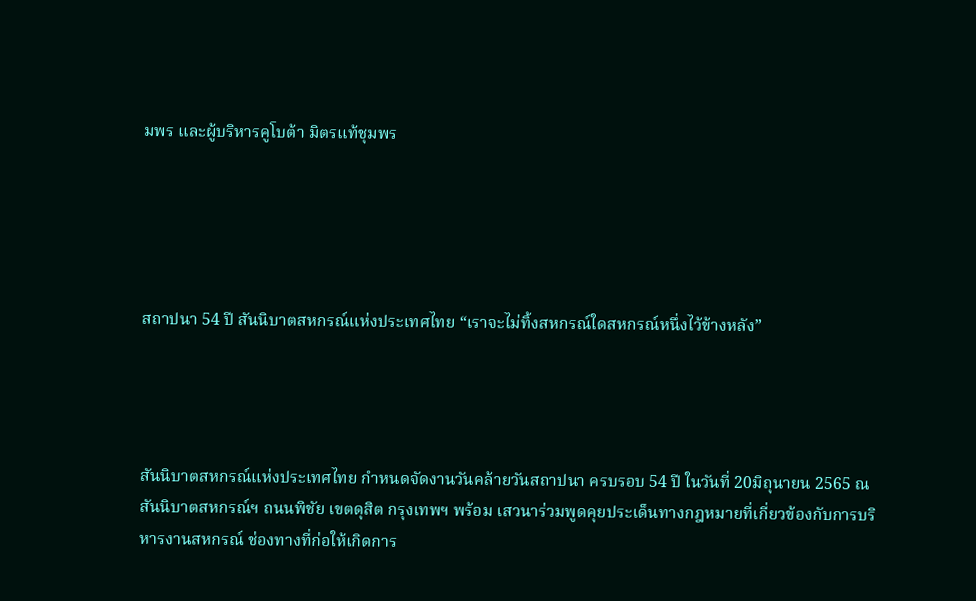มพร และผู้บริหารคูโบต้า มิตรแท้ชุมพร





สถาปนา 54 ปี สันนิบาตสหกรณ์แห่งประเทศไทย “เราจะไม่ทิ้งสหกรณ์ใดสหกรณ์หนึ่งไว้ข้างหลัง”




สันนิบาตสหกรณ์แห่งประเทศไทย กำหนดจัดงานวันคล้ายวันสถาปนา ครบรอบ 54 ปี ในวันที่ 20มิถุนายน 2565 ณ สันนิบาตสหกรณ์ฯ ถนนพิชัย เขตดุสิต กรุงเทพฯ พร้อม เสวนาร่วมพูดคุยประเด็นทางกฎหมายที่เกี่ยวข้องกับการบริหารงานสหกรณ์ ช่องทางที่ก่อให้เกิดการ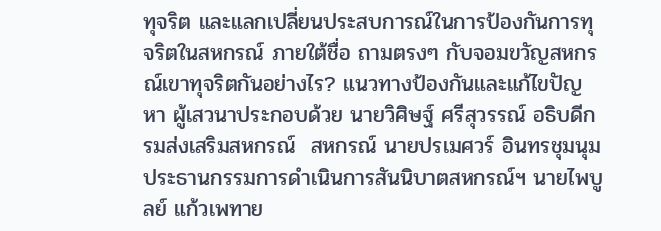ทุจริต และแลกเปลี่ยนประสบการณ์ในการป้องกันการทุจริตในสหกรณ์ ภายใต้ชื่อ ถามตรงๆ กับจอมขวัญสหกรณ์เขาทุจริตกันอย่างไร? แนวทางป้องกันและแก้ไขปัญหา ผู้เสวนาประกอบด้วย นายวิศิษฐ์ ศรีสุวรรณ์ อธิบดีกรมส่งเสริมสหกรณ์  สหกรณ์ นายปรเมศวร์ อินทรชุมนุม ประธานกรรมการดำเนินการสันนิบาตสหกรณ์ฯ นายไพบูลย์ แก้วเพทาย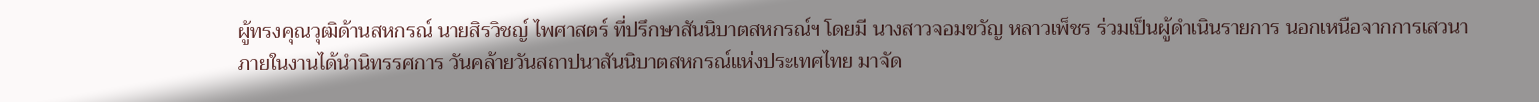ผู้ทรงคุณวุฒิด้านสหกรณ์ นายสิรวิชญ์ ไพศาสตร์ ที่ปรึกษาสันนิบาตสหกรณ์ฯ โดยมี นางสาวจอมขวัญ หลาวเพ็ชร ร่วมเป็นผู้ดำเนินรายการ นอกเหนือจากการเสวนา ภายในงานได้นำนิทรรศการ วันคล้ายวันสถาปนาสันนิบาตสหกรณ์แห่งประเทศไทย มาจัด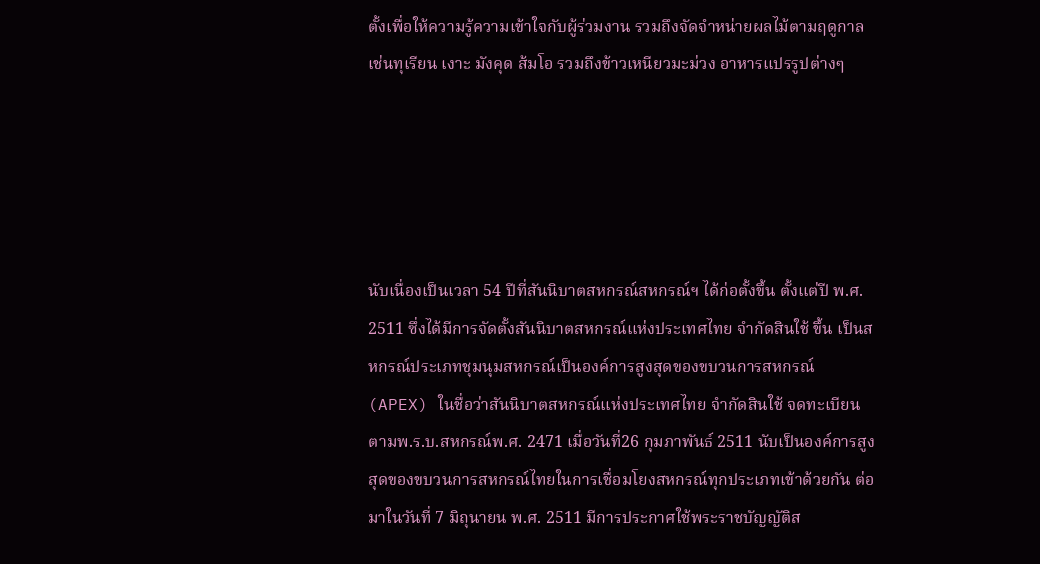ตั้งเพื่อให้ความรู้ความเข้าใจกับผู้ร่วมงาน รวมถึงจัดจำหน่ายผลไม้ตามฤดูกาล เช่นทุเรียน เงาะ มังคุด ส้มโอ รวมถึงข้าวเหนียวมะม่วง อาหารแปรรูปต่างๆ





นับเนื่องเป็นเวลา 54 ปีที่สันนิบาตสหกรณ์สหกรณ์ฯ ได้ก่อตั้งขึ้น ตั้งแต่ปี พ.ศ. 2511 ซึ่งได้มีการจัดตั้งสันนิบาตสหกรณ์แห่งประเทศไทย จำกัดสินใช้ ขึ้น เป็นสหกรณ์ประเภทชุมนุมสหกรณ์เป็นองค์การสูงสุดของขบวนการสหกรณ์ (APEX) ในชื่อว่าสันนิบาตสหกรณ์แห่งประเทศไทย จำกัดสินใช้ จดทะเบียนตามพ.ร.บ.สหกรณ์พ.ศ. 2471 เมื่อวันที่26 กุมภาพันธ์ 2511 นับเป็นองค์การสูงสุดของขบวนการสหกรณ์ไทยในการเชื่อมโยงสหกรณ์ทุกประเภทเข้าด้วยกัน ต่อมาในวันที่ 7 มิถุนายน พ.ศ. 2511 มีการประกาศใช้พระราชบัญญัติส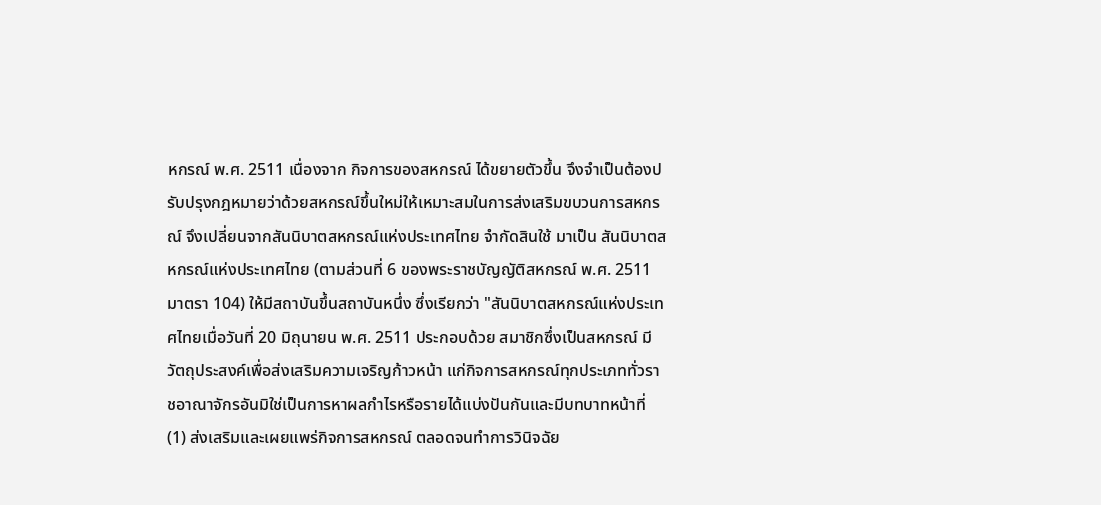หกรณ์ พ.ศ. 2511 เนื่องจาก กิจการของสหกรณ์ ได้ขยายตัวขึ้น จึงจำเป็นต้องปรับปรุงกฎหมายว่าด้วยสหกรณ์ขึ้นใหม่ให้เหมาะสมในการส่งเสริมขบวนการสหกรณ์ จึงเปลี่ยนจากสันนิบาตสหกรณ์แห่งประเทศไทย จำกัดสินใช้ มาเป็น สันนิบาตสหกรณ์แห่งประเทศไทย (ตามส่วนที่ 6 ของพระราชบัญญัติสหกรณ์ พ.ศ. 2511 มาตรา 104) ให้มีสถาบันขึ้นสถาบันหนึ่ง ซึ่งเรียกว่า "สันนิบาตสหกรณ์แห่งประเทศไทยเมื่อวันที่ 20 มิถุนายน พ.ศ. 2511 ประกอบด้วย สมาชิกซึ่งเป็นสหกรณ์ มีวัตถุประสงค์เพื่อส่งเสริมความเจริญก้าวหน้า แก่กิจการสหกรณ์ทุกประเภททั่วราชอาณาจักรอันมิใช่เป็นการหาผลกำไรหรือรายได้แบ่งปันกันและมีบทบาทหน้าที่ (1) ส่งเสริมและเผยแพร่กิจการสหกรณ์ ตลอดจนทำการวินิจฉัย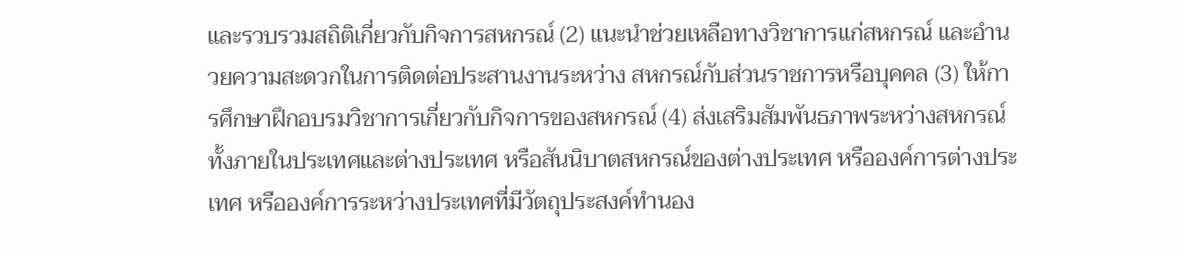และรวบรวมสถิติเกี่ยวกับกิจการสหกรณ์ (2) แนะนำช่วยเหลือทางวิชาการแก่สหกรณ์ และอำนวยความสะดวกในการติดต่อประสานงานระหว่าง สหกรณ์กับส่วนราชการหรือบุคคล (3) ให้การศึกษาฝึกอบรมวิชาการเกี่ยวกับกิจการของสหกรณ์ (4) ส่งเสริมสัมพันธภาพระหว่างสหกรณ์ ทั้งภายในประเทศและต่างประเทศ หรือสันนิบาตสหกรณ์ของต่างประเทศ หรือองค์การต่างประเทศ หรือองค์การระหว่างประเทศที่มีวัตถุประสงค์ทำนอง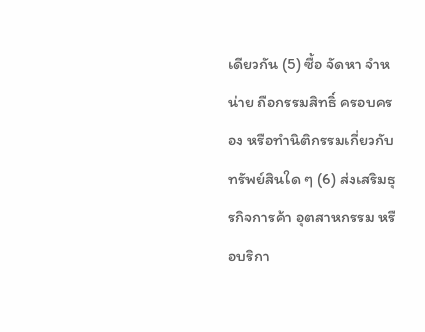เดียวกัน (5) ซื้อ จัดหา จำหน่าย ถือกรรมสิทธิ์ ครอบครอง หรือทำนิติกรรมเกี่ยวกับทรัพย์สินใด ๆ (6) ส่งเสริมธุรกิจการค้า อุตสาหกรรม หรือบริกา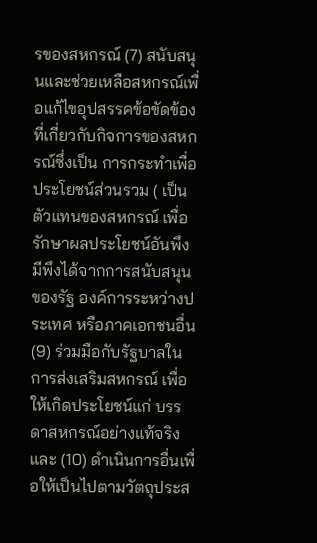รของสหกรณ์ (7) สนับสนุนและช่วยเหลือสหกรณ์เพื่อแก้ไขอุปสรรคข้อขัดข้องที่เกี่ยวกับกิจการของสหกรณ์ซึ่งเป็น การกระทำเพื่อประโยชน์ส่วนรวม ( เป็นตัวแทนของสหกรณ์ เพื่อรักษาผลประโยชน์อันพึงมีพึงได้จากการสนับสนุนของรัฐ องค์การระหว่างประเทศ หรือภาคเอกชนอื่น (9) ร่วมมือกับรัฐบาลในการส่งเสริมสหกรณ์ เพื่อให้เกิดประโยชน์แก่ บรรดาสหกรณ์อย่างแท้จริง และ (10) ดำเนินการอื่นเพื่อให้เป็นไปตามวัตถุประส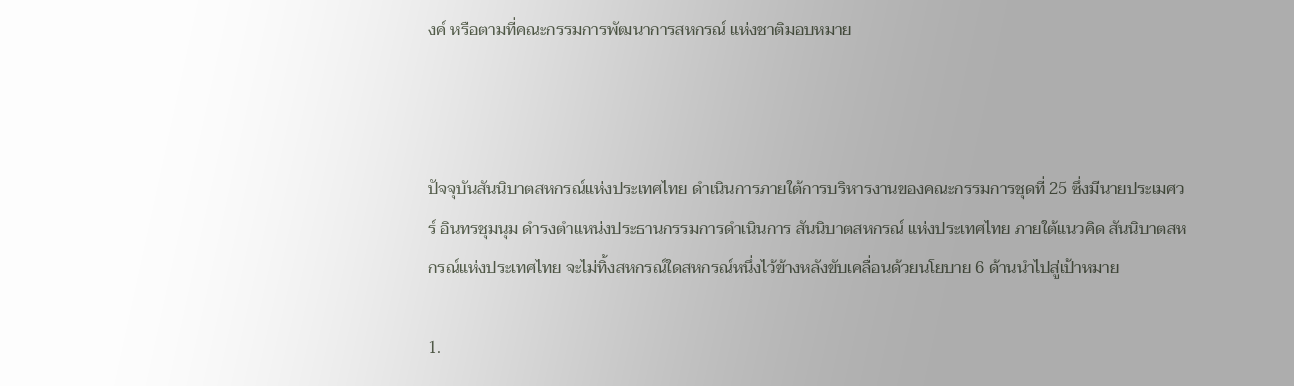งค์ หรือตามที่คณะกรรมการพัฒนาการสหกรณ์ แห่งชาติมอบหมาย



ปัจจุบันสันนิบาตสหกรณ์แห่งประเทศไทย ดำเนินการภายใต้การบริหารงานของคณะกรรมการชุดที่ 25 ซึ่งมีนายประเมศวร์ อินทรชุมนุม ดำรงตำแหน่งประธานกรรมการดำเนินการ สันนิบาตสหกรณ์ แห่งประเทศไทย ภายใต้แนวคิด สันนิบาตสหกรณ์แห่งประเทศไทย จะไม่ทิ้งสหกรณ์ใดสหกรณ์หนึ่งไว้ข้างหลังขับเคลื่อนด้วยนโยบาย 6 ด้านนำไปสู่เป้าหมาย

1.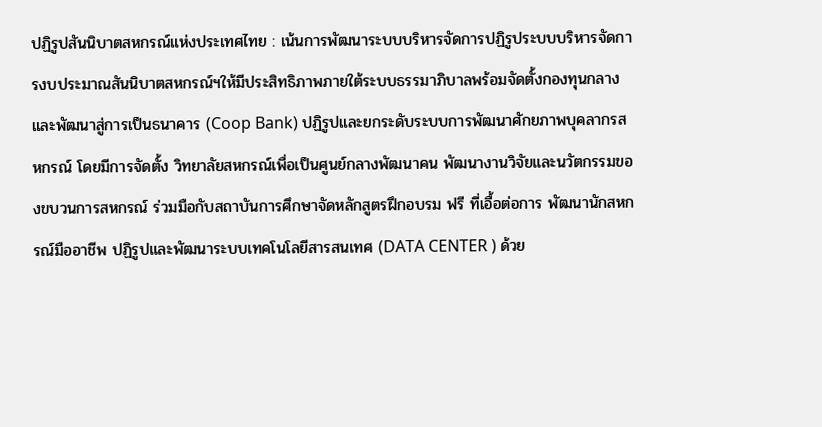ปฏิรูปสันนิบาตสหกรณ์แห่งประเทศไทย : เน้นการพัฒนาระบบบริหารจัดการปฏิรูประบบบริหารจัดการงบประมาณสันนิบาตสหกรณ์ฯให้มีประสิทธิภาพภายใต้ระบบธรรมาภิบาลพร้อมจัดตั้งกองทุนกลางและพัฒนาสู่การเป็นธนาคาร (Coop Bank) ปฏิรูปและยกระดับระบบการพัฒนาศักยภาพบุคลากรสหกรณ์ โดยมีการจัดตั้ง วิทยาลัยสหกรณ์เพื่อเป็นศูนย์กลางพัฒนาคน พัฒนางานวิจัยและนวัตกรรมของขบวนการสหกรณ์ ร่วมมือกับสถาบันการศึกษาจัดหลักสูตรฝึกอบรม ฟรี ที่เอื้อต่อการ พัฒนานักสหกรณ์มืออาชีพ ปฏิรูปและพัฒนาระบบเทคโนโลยีสารสนเทศ (DATA CENTER ) ด้วย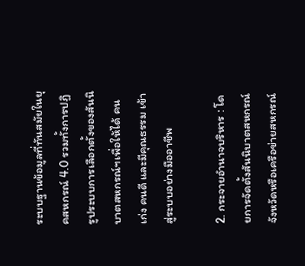ระบบฐานข้อมูลที่ทันสมัยในยุคสหกรณ์ 4.0 รวมทั้งการปฏิรูประบบการเลือกตั้งของสันนิบาตสหกรณ์ฯเพื่อให้ได้ คนเก่ง คนดี และมีคุณธรรม เข้าสู่ระบบอย่างมืออาชีพ

2. กระจายอำนาจบริหาร : โดยการจัดตั้งสันนิบาตสหกรณ์จังหวัดหรือเครือข่ายสหกรณ์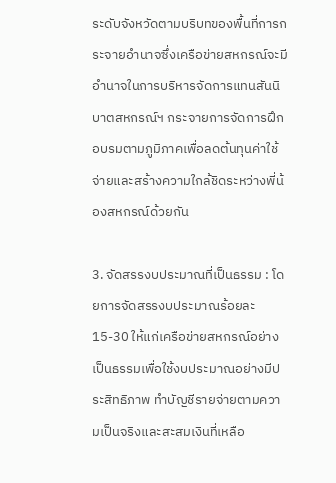ระดับจังหวัดตามบริบทของพื้นที่การกระจายอำนาจซึ่งเครือข่ายสหกรณ์จะมีอำนาจในการบริหารจัดการแทนสันนิบาตสหกรณ์ฯ กระจายการจัดการฝึกอบรมตามภูมิภาคเพื่อลดต้นทุนค่าใช้จ่ายและสร้างความใกล้ชิดระหว่างพี่น้องสหกรณ์ด้วยกัน

3. จัดสรรงบประมาณที่เป็นธรรม : โดยการจัดสรรงบประมาณร้อยละ 15-30 ให้แก่เครือข่ายสหกรณ์อย่างเป็นธรรมเพื่อใช้งบประมาณอย่างมีประสิทธิภาพ ทำบัญชีรายจ่ายตามความเป็นจริงและสะสมเงินที่เหลือ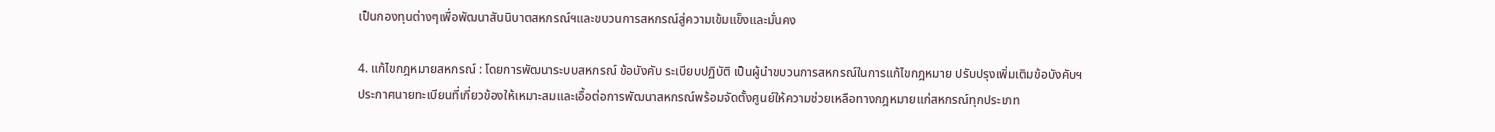เป็นกองทุนต่างๆเพื่อพัฒนาสันนิบาตสหกรณ์ฯและขบวนการสหกรณ์สู่ความเข้มแข็งและมั่นคง

4. แก้ไขกฎหมายสหกรณ์ : โดยการพัฒนาระบบสหกรณ์ ข้อบังคับ ระเบียบปฏิบัติ เป็นผู้นำขบวนการสหกรณ์ในการแก้ไขกฎหมาย ปรับปรุงเพิ่มเติมข้อบังคับฯ ประกาศนายทะเบียนที่เกี่ยวข้องให้เหมาะสมและเอื้อต่อการพัฒนาสหกรณ์พร้อมจัดตั้งศูนย์ให้ความช่วยเหลือทางกฎหมายแก่สหกรณ์ทุกประเภท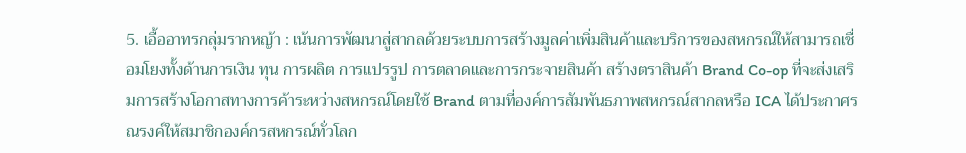5. เอื้ออาทรกลุ่มรากหญ้า : เน้นการพัฒนาสู่สากลด้วยระบบการสร้างมูลค่าเพิ่มสินค้าและบริการของสหกรณ์ให้สามารถเชื่อมโยงทั้งด้านการเงิน ทุน การผลิต การแปรรูป การตลาดและการกระจายสินค้า สร้างตราสินค้า Brand Co-op ที่จะส่งเสริมการสร้างโอกาสทางการค้าระหว่างสหกรณ์โดยใช้ Brand ตามที่องค์การสัมพันธภาพสหกรณ์สากลหรือ ICA ได้ประกาศรณรงค์ให้สมาชิกองค์กรสหกรณ์ทั่วโลก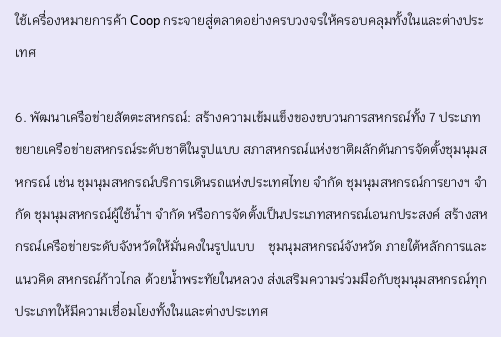ใช้เครื่องหมายการค้า Coop กระจายสู่ตลาดอย่างครบวงจรให้ครอบคลุมทั้งในและต่างประเทศ

6. พัฒนาเครือข่ายสัตตะสหกรณ์: สร้างความเข้มแข็งของขบวนการสหกรณ์ทั้ง 7 ประเภท ขยายเครือข่ายสหกรณ์ระดับชาติในรูปแบบ สภาสหกรณ์แห่งชาติผลักดันการจัดตั้งชุมนุมสหกรณ์ เช่น ชุมนุมสหกรณ์บริการเดินรถแห่งประเทศไทย จำกัด ชุมนุมสหกรณ์การยางฯ จำกัด ชุมนุมสหกรณ์ผู้ใช้น้ำฯ จำกัด หรือการจัดตั้งเป็นประเภทสหกรณ์เอนกประสงค์ สร้างสหกรณ์เครือข่ายระดับจังหวัดให้มั่นคงในรูปแบบ    ชุมนุมสหกรณ์จังหวัด ภายใต้หลักการและแนวคิด สหกรณ์ก้าวไกล ด้วยน้ำพระทัยในหลวง ส่งเสริมความร่วมมือกับชุมนุมสหกรณ์ทุกประเภทให้มีความเชื่อมโยงทั้งในและต่างประเทศ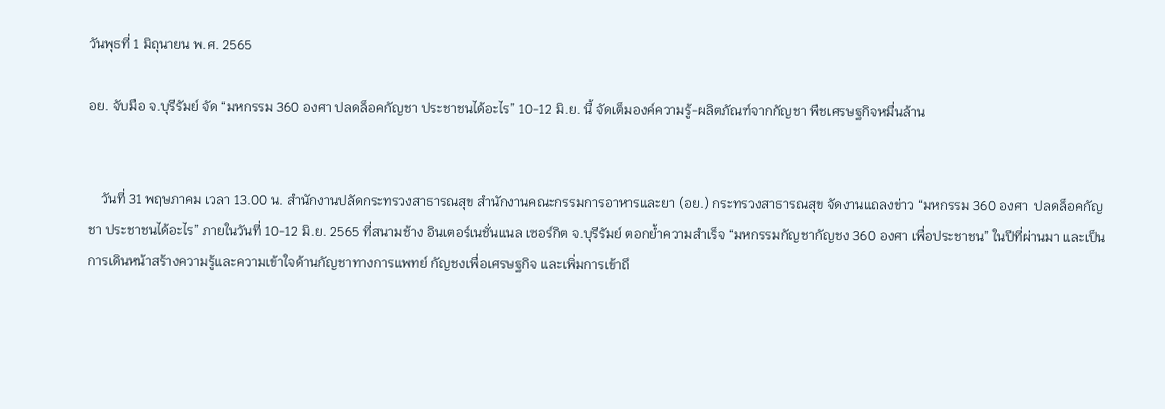วันพุธที่ 1 มิถุนายน พ.ศ. 2565

อย. จับมือ จ.บุรีรัมย์ จัด “มหกรรม 360 องศา ปลดล็อคกัญชา ประชาชนได้อะไร” 10-12 มิ.ย. นี้ จัดเต็มองค์ความรู้-ผลิตภัณฑ์จากกัญชา พืชเศรษฐกิจหมื่นล้าน


    วันที่ 31 พฤษภาคม เวลา 13.00 น. สำนักงานปลัดกระทรวงสาธารณสุข สำนักงานคณะกรรมการอาหารและยา (อย.) กระทรวงสาธารณสุข จัดงานแถลงข่าว “มหกรรม 360 องศา  ปลดล็อคกัญชา ประชาชนได้อะไร” ภายในวันที่ 10-12 มิ.ย. 2565 ที่สนามช้าง อินเตอร์เนชั่นแนล เซอร์กิต จ.บุรีรัมย์ ตอกย้ำความสำเร็จ “มหกรรมกัญชากัญชง 360 องศา เพื่อประชาชน” ในปีที่ผ่านมา และเป็นการเดินหน้าสร้างความรู้และความเข้าใจด้านกัญชาทางการแพทย์ กัญชงเพื่อเศรษฐกิจ และเพิ่มการเข้าถึ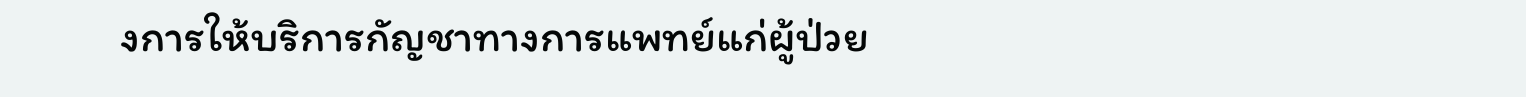งการให้บริการกัญชาทางการแพทย์แก่ผู้ป่วย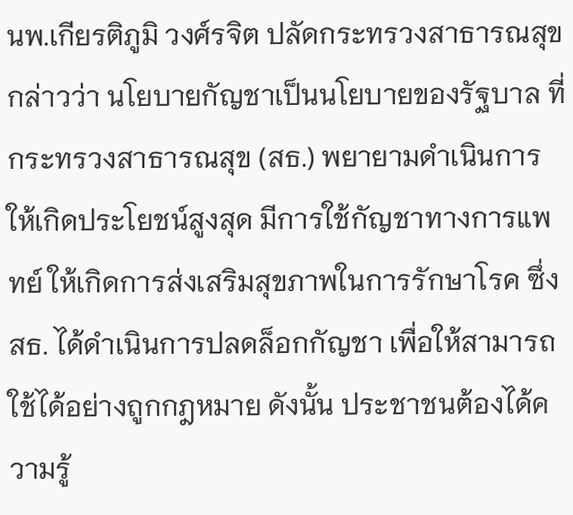นพ.เกียรติภูมิ วงศ์รจิต ปลัดกระทรวงสาธารณสุข กล่าวว่า นโยบายกัญชาเป็นนโยบายของรัฐบาล ที่กระทรวงสาธารณสุข (สธ.) พยายามดำเนินการให้เกิดประโยชน์สูงสุด มีการใช้กัญชาทางการแพทย์ ให้เกิดการส่งเสริมสุขภาพในการรักษาโรค ซึ่ง สธ. ได้ดำเนินการปลดล็อกกัญชา เพื่อให้สามารถใช้ได้อย่างถูกกฎหมาย ดังนั้น ประชาชนต้องได้ความรู้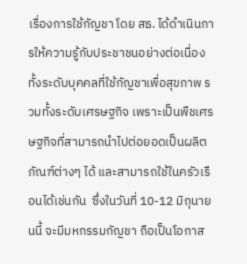เรื่องการใช้กัญชา โดย สธ. ได้ดำเนินการให้ความรู้กับประชาชนอย่างต่อเนื่อง ทั้งระดับบุคคลที่ใช้กัญชาเพื่อสุขภาพ รวมทั้งระดับเศรษฐกิจ เพราะเป็นพืชเศรษฐกิจที่สามารถนำไปต่อยอดเป็นผลิตภัณฑ์ต่างๆ ได้ และสามารถใช้ในครัวเรือนได้เช่นกัน  ซึ่งในวันที่ 10-12 มิถุนายนนี้ จะมีมหกรรมกัญชา ถือเป็นโอกาส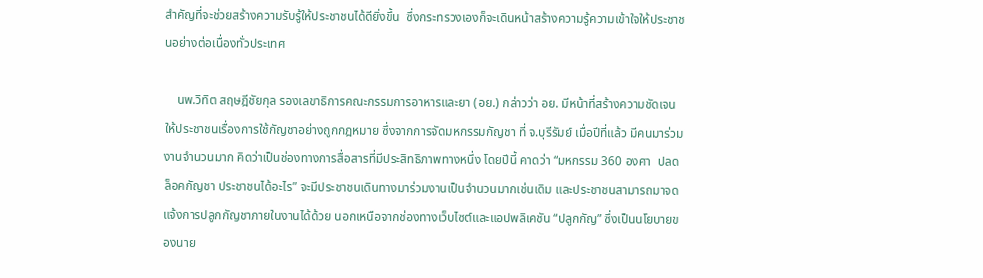สำคัญที่จะช่วยสร้างความรับรู้ให้ประชาชนได้ดียิ่งขึ้น  ซึ่งกระทรวงเองก็จะเดินหน้าสร้างความรู้ความเข้าใจให้ประชาชนอย่างต่อเนื่องทั่วประเทศ

    นพ.วิทิต สฤษฎีชัยกุล รองเลขาธิการคณะกรรมการอาหารและยา (อย.) กล่าวว่า อย. มีหน้าที่สร้างความชัดเจนให้ประชาชนเรื่องการใช้กัญชาอย่างถูกกฎหมาย ซึ่งจากการจัดมหกรรมกัญชา ที่ จ.บุรีรัมย์ เมื่อปีที่แล้ว มีคนมาร่วมงานจำนวนมาก คิดว่าเป็นช่องทางการสื่อสารที่มีประสิทธิภาพทางหนึ่ง โดยปีนี้ คาดว่า “มหกรรม 360 องศา  ปลดล็อคกัญชา ประชาชนได้อะไร” จะมีประชาชนเดินทางมาร่วมงานเป็นจำนวนมากเช่นเดิม และประชาชนสามารถมาจดแจ้งการปลูกกัญชาภายในงานได้ด้วย นอกเหนือจากช่องทางเว็บไซต์และแอปพลิเคชัน “ปลูกกัญ” ซึ่งเป็นนโยบายของนาย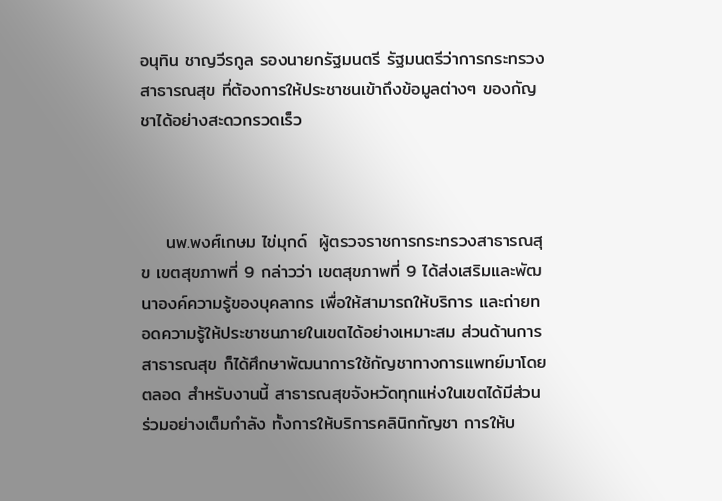อนุทิน ชาญวีรกูล รองนายกรัฐมนตรี รัฐมนตรีว่าการกระทรวงสาธารณสุข ที่ต้องการให้ประชาชนเข้าถึงข้อมูลต่างๆ ของกัญชาได้อย่างสะดวกรวดเร็ว



    นพ.พงศ์เกษม ไข่มุกด์  ผู้ตรวจราชการกระทรวงสาธารณสุข เขตสุขภาพที่ 9 กล่าวว่า เขตสุขภาพที่ 9 ได้ส่งเสริมและพัฒนาองค์ความรู้ของบุคลากร เพื่อให้สามารถให้บริการ และถ่ายทอดความรู้ให้ประชาชนภายในเขตได้อย่างเหมาะสม ส่วนด้านการสาธารณสุข ก็ได้ศึกษาพัฒนาการใช้กัญชาทางการแพทย์มาโดยตลอด สำหรับงานนี้ สาธารณสุขจังหวัดทุกแห่งในเขตได้มีส่วนร่วมอย่างเต็มกำลัง ทั้งการให้บริการคลินิกกัญชา การให้บ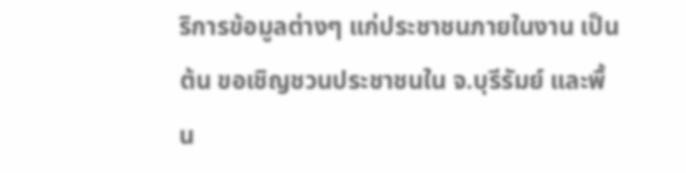ริการข้อมูลต่างๆ แก่ประชาชนภายในงาน เป็นต้น ขอเชิญชวนประชาชนใน จ.บุรีรัมย์ และพื้น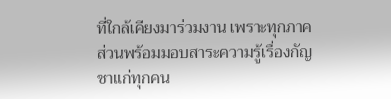ที่ใกล้เคียงมาร่วมงาน เพราะทุกภาคส่วนพร้อมมอบสาระความรู้เรื่องกัญชาแก่ทุกคน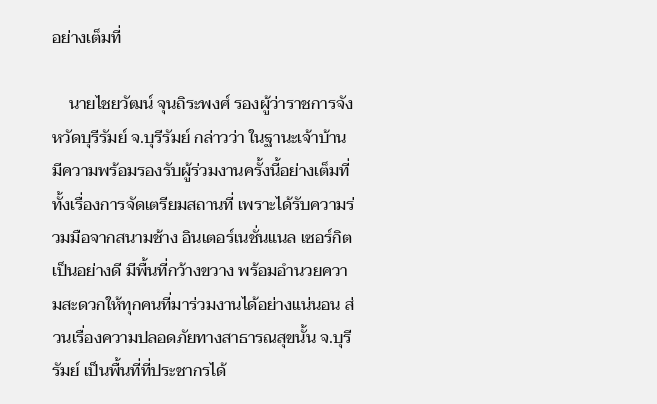อย่างเต็มที่

    นายไชยวัฒน์ จุนถิระพงศ์ รองผู้ว่าราชการจังหวัดบุรีรัมย์ จ.บุรีรัมย์ กล่าวว่า ในฐานะเจ้าบ้าน มีความพร้อมรองรับผู้ร่วมงานครั้งนี้อย่างเต็มที่ ทั้งเรื่องการจัดเตรียมสถานที่ เพราะได้รับความร่วมมือจากสนามช้าง อินเตอร์เนชั่นแนล เซอร์กิต เป็นอย่างดี มีพื้นที่กว้างขวาง พร้อมอำนวยความสะดวกให้ทุกคนที่มาร่วมงานได้อย่างแน่นอน ส่วนเรื่องความปลอดภัยทางสาธารณสุขนั้น จ.บุรีรัมย์ เป็นพื้นที่ที่ประชากรได้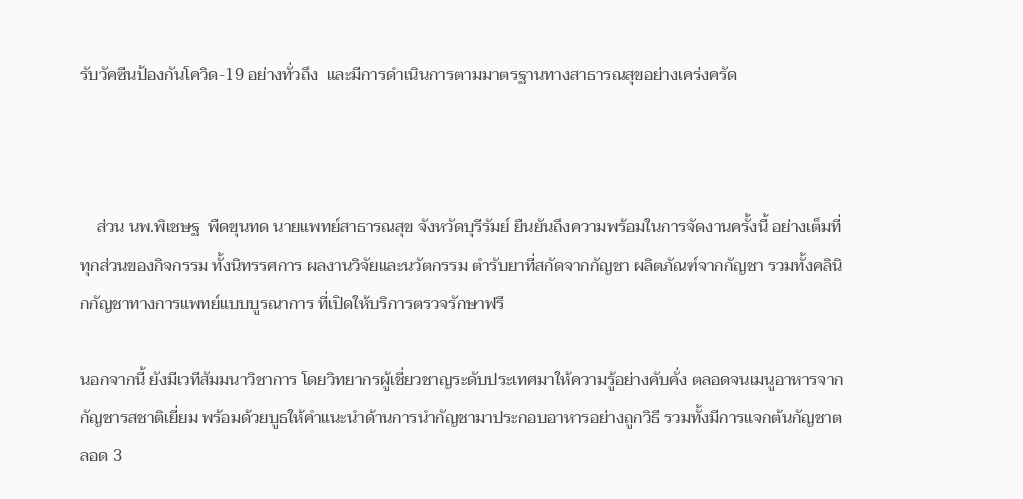รับวัคซีนป้องกันโควิด-19 อย่างทั่วถึง  และมีการดำเนินการตามมาตรฐานทางสาธารณสุขอย่างเคร่งครัด



    ส่วน นพ.พิเชษฐ  พืดขุนทด นายแพทย์สาธารณสุข จังหวัดบุรีรัมย์ ยืนยันถึงความพร้อมในการจัดงานครั้งนี้ อย่างเต็มที่ทุกส่วนของกิจกรรม ทั้งนิทรรศการ ผลงานวิจัยและนวัตกรรม ตำรับยาที่สกัดจากกัญชา ผลิตภัณฑ์จากกัญชา รวมทั้งคลินิกกัญชาทางการแพทย์แบบบูรณาการ ที่เปิดให้บริการตรวจรักษาฟรี

นอกจากนี้ ยังมีเวทีสัมมนาวิชาการ โดยวิทยากรผู้เชี่ยวชาญระดับประเทศมาให้ความรู้อย่างคับคั่ง ตลอดจนเมนูอาหารจากกัญชารสชาติเยี่ยม พร้อมด้วยบูธให้คำแนะนำด้านการนำกัญชามาประกอบอาหารอย่างถูกวิธี รวมทั้งมีการแจกต้นกัญชาตลอด 3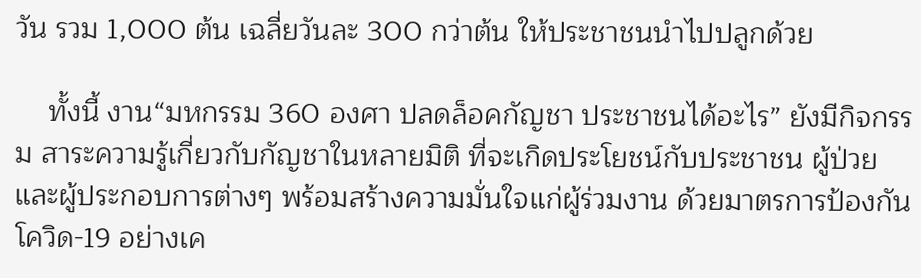วัน รวม 1,000 ต้น เฉลี่ยวันละ 300 กว่าต้น ให้ประชาชนนำไปปลูกด้วย

    ทั้งนี้ งาน“มหกรรม 360 องศา ปลดล็อคกัญชา ประชาชนได้อะไร” ยังมีกิจกรรม สาระความรู้เกี่ยวกับกัญชาในหลายมิติ ที่จะเกิดประโยชน์กับประชาชน ผู้ป่วย และผู้ประกอบการต่างๆ พร้อมสร้างความมั่นใจแก่ผู้ร่วมงาน ด้วยมาตรการป้องกันโควิด-19 อย่างเค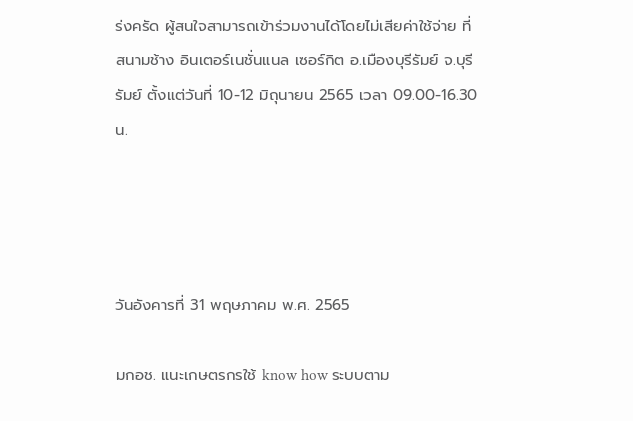ร่งครัด ผู้สนใจสามารถเข้าร่วมงานได้โดยไม่เสียค่าใช้จ่าย ที่ สนามช้าง อินเตอร์เนชั่นแนล เซอร์กิต อ.เมืองบุรีรัมย์ จ.บุรีรัมย์ ตั้งแต่วันที่ 10-12 มิถุนายน 2565 เวลา 09.00-16.30 น.




วันอังคารที่ 31 พฤษภาคม พ.ศ. 2565

มกอช. แนะเกษตรกรใช้ know how ระบบตาม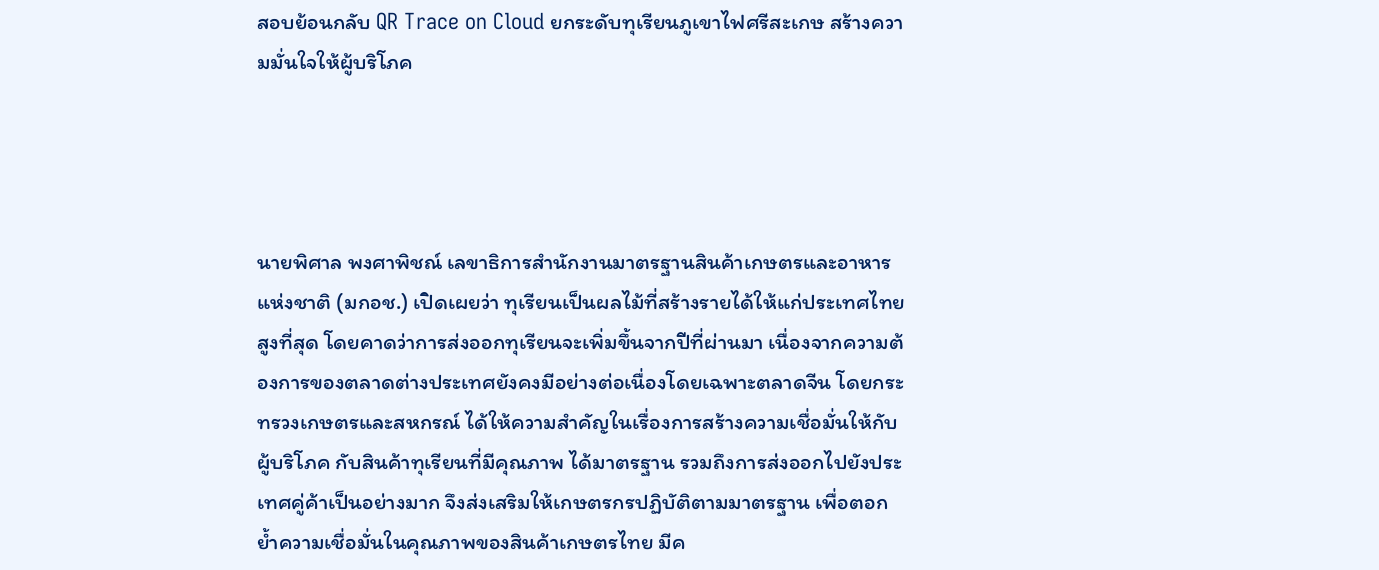สอบย้อนกลับ QR Trace on Cloud ยกระดับทุเรียนภูเขาไฟศรีสะเกษ สร้างความมั่นใจให้ผู้บริโภค




นายพิศาล พงศาพิชณ์ เลขาธิการสำนักงานมาตรฐานสินค้าเกษตรและอาหารแห่งชาติ (มกอช.) เปิดเผยว่า ทุเรียนเป็นผลไม้ที่สร้างรายได้ให้แก่ประเทศไทยสูงที่สุด โดยคาดว่าการส่งออกทุเรียนจะเพิ่มขึ้นจากปีที่ผ่านมา เนื่องจากความต้องการของตลาดต่างประเทศยังคงมีอย่างต่อเนื่องโดยเฉพาะตลาดจีน โดยกระทรวงเกษตรและสหกรณ์ ได้ให้ความสำคัญในเรื่องการสร้างความเชื่อมั่นให้กับผู้บริโภค กับสินค้าทุเรียนที่มีคุณภาพ ได้มาตรฐาน รวมถึงการส่งออกไปยังประเทศคู่ค้าเป็นอย่างมาก จึงส่งเสริมให้เกษตรกรปฏิบัติตามมาตรฐาน เพื่อตอกย้ำความเชื่อมั่นในคุณภาพของสินค้าเกษตรไทย มีค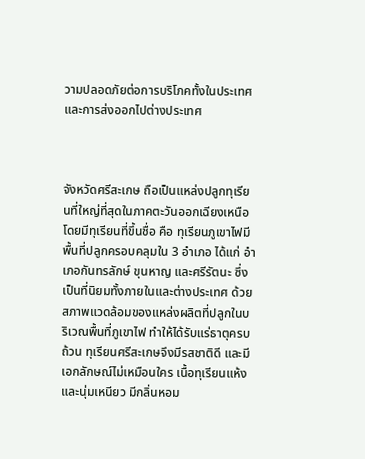วามปลอดภัยต่อการบริโภคทั้งในประเทศและการส่งออกไปต่างประเทศ



จังหวัดศรีสะเกษ ถือเป็นแหล่งปลูกทุเรียนที่ใหญ่ที่สุดในภาคตะวันออกเฉียงเหนือ โดยมีทุเรียนที่ขึ้นชื่อ คือ ทุเรียนภูเขาไฟมีพื้นที่ปลูกครอบคลุมใน 3 อำเภอ ได้แก่ อำเภอกันทรลักษ์ ขุนหาญ และศรีรัตนะ ซึ่งเป็นที่นิยมทั้งภายในและต่างประเทศ ด้วยสภาพแวดล้อมของแหล่งผลิตที่ปลูกในบริเวณพื้นที่ภูเขาไฟ ทำให้ได้รับแร่ธาตุครบถ้วน ทุเรียนศรีสะเกษจึงมีรสชาติดี และมีเอกลักษณ์ไม่เหมือนใคร เนื้อทุเรียนแห้งและนุ่มเหนียว มีกลิ่นหอม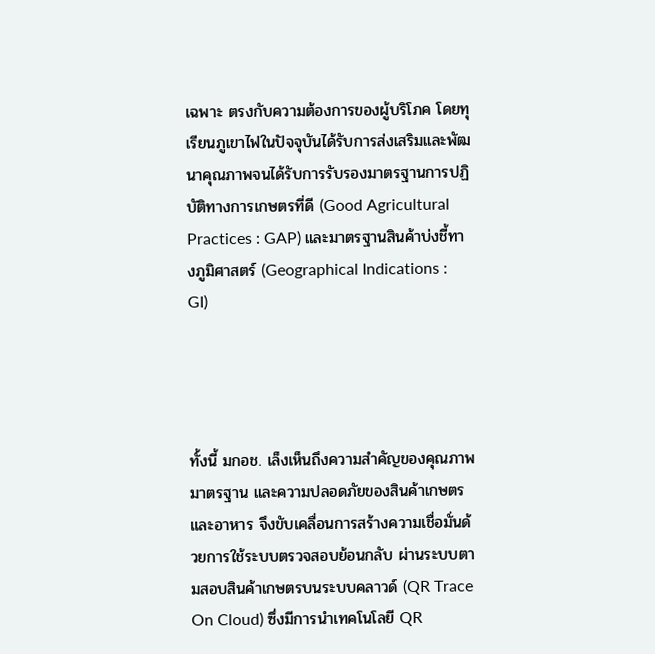เฉพาะ ตรงกับความต้องการของผู้บริโภค โดยทุเรียนภูเขาไฟในปัจจุบันได้รับการส่งเสริมและพัฒนาคุณภาพจนได้รับการรับรองมาตรฐานการปฏิบัติทางการเกษตรที่ดี (Good Agricultural Practices : GAP) และมาตรฐานสินค้าบ่งชี้ทางภูมิศาสตร์ (Geographical Indications : GI)




ทั้งนี้ มกอช. เล็งเห็นถึงความสำคัญของคุณภาพ มาตรฐาน และความปลอดภัยของสินค้าเกษตรและอาหาร จึงขับเคลื่อนการสร้างความเชื่อมั่นด้วยการใช้ระบบตรวจสอบย้อนกลับ ผ่านระบบตามสอบสินค้าเกษตรบนระบบคลาวด์ (QR Trace On Cloud) ซึ่งมีการนำเทคโนโลยี QR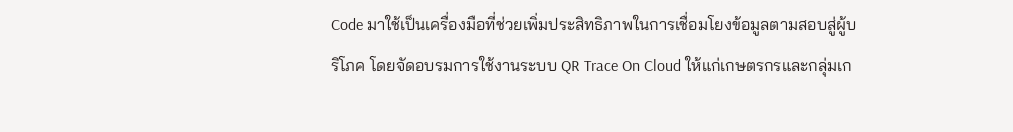Code มาใช้เป็นเครื่องมือที่ช่วยเพิ่มประสิทธิภาพในการเชื่อมโยงข้อมูลตามสอบสู่ผู้บริโภค โดยจัดอบรมการใช้งานระบบ QR Trace On Cloud ให้แก่เกษตรกรและกลุ่มเก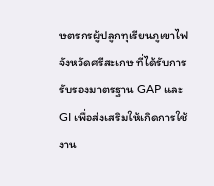ษตรกรผู้ปลูกทุเรียนภูเขาไฟ จังหวัดศรีสะเกษ ที่ได้รับการรับรองมาตรฐาน GAP และ GI เพื่อส่งเสริมให้เกิดการใช้งาน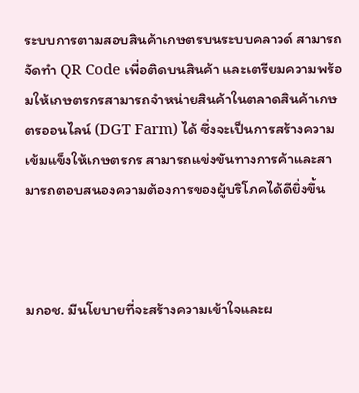ระบบการตามสอบสินค้าเกษตรบนระบบคลาวด์ สามารถจัดทำ QR Code เพื่อติดบนสินค้า และเตรียมความพร้อมให้เกษตรกรสามารถจำหน่ายสินค้าในตลาดสินค้าเกษตรออนไลน์ (DGT Farm) ได้ ซึ่งจะเป็นการสร้างความเข้มแข็งให้เกษตรกร สามารถแข่งขันทางการค้าและสามารถตอบสนองความต้องการของผู้บริโภคได้ดียิ่งขึ้น



มกอช. มีนโยบายที่จะสร้างความเข้าใจและผ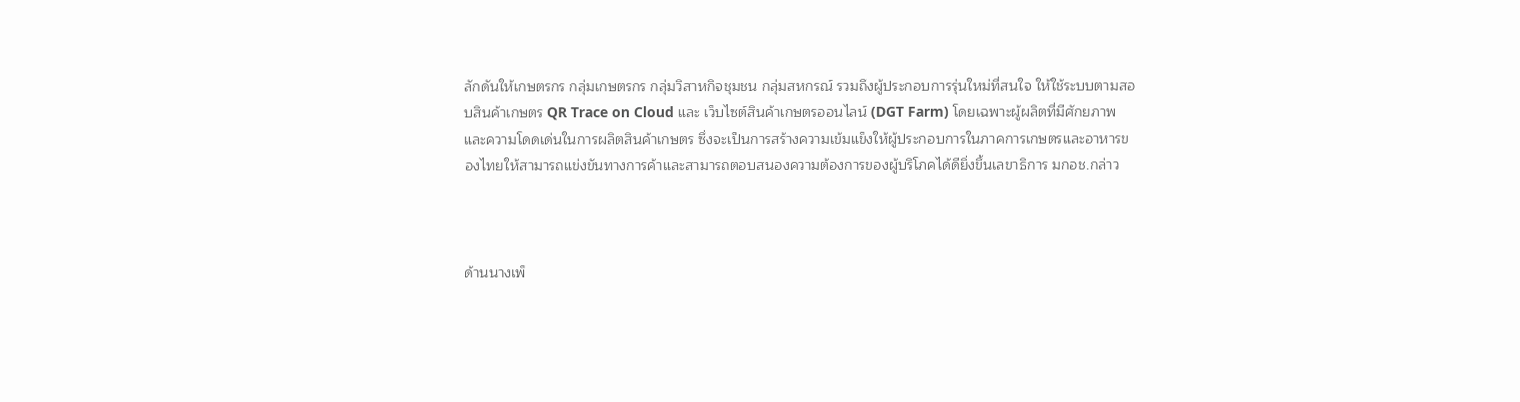ลักดันให้เกษตรกร กลุ่มเกษตรกร กลุ่มวิสาหกิจชุมชน กลุ่มสหกรณ์ รวมถึงผู้ประกอบการรุ่นใหม่ที่สนใจ ให้ใช้ระบบตามสอบสินค้าเกษตร QR Trace on Cloud และ เว็บไซต์สินค้าเกษตรออนไลน์ (DGT Farm) โดยเฉพาะผู้ผลิตที่มีศักยภาพและความโดดเด่นในการผลิตสินค้าเกษตร ซึ่งจะเป็นการสร้างความเข้มแข็งให้ผู้ประกอบการในภาคการเกษตรและอาหารของไทยให้สามารถแข่งขันทางการค้าและสามารถตอบสนองความต้องการของผู้บริโภคได้ดียิ่งขึ้นเลขาธิการ มกอช.กล่าว



ด้านนางเพ็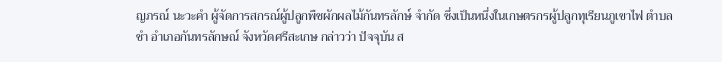ญภรณ์ นะวะคำ ผู้จัดการสกรณ์ผู้ปลูกพืชผักผลไม้กันทรลักษ์ จำกัด ซึ่งเป็นหนึ่งในเกษตรกรผู้ปลูกทุเรียนภูเขาไฟ ตำบลชำ อำเภอกันทรลักษณ์ จังหวัดศรีสะเกษ กล่าวว่า ปัจจุบัน ส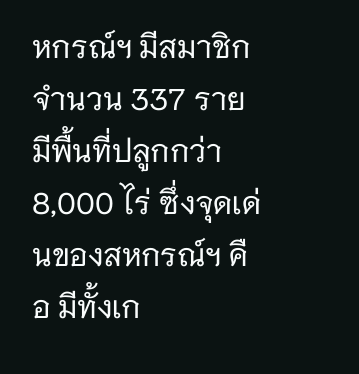หกรณ์ฯ มีสมาชิกจำนวน 337 ราย  มีพื้นที่ปลูกกว่า 8,000 ไร่ ซึ่งจุดเด่นของสหกรณ์ฯ คือ มีทั้งเก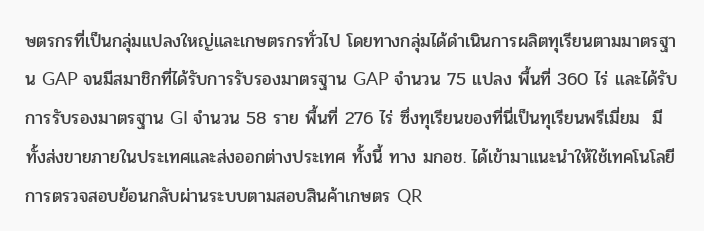ษตรกรที่เป็นกลุ่มแปลงใหญ่และเกษตรกรทั่วไป โดยทางกลุ่มได้ดำเนินการผลิตทุเรียนตามมาตรฐาน GAP จนมีสมาชิกที่ได้รับการรับรองมาตรฐาน GAP จำนวน 75 แปลง พื้นที่ 360 ไร่ และได้รับการรับรองมาตรฐาน GI จำนวน 58 ราย พื้นที่ 276 ไร่ ซึ่งทุเรียนของที่นี่เป็นทุเรียนพรีเมี่ยม  มีทั้งส่งขายภายในประเทศและส่งออกต่างประเทศ ทั้งนี้ ทาง มกอช. ได้เข้ามาแนะนำให้ใช้เทคโนโลยีการตรวจสอบย้อนกลับผ่านระบบตามสอบสินค้าเกษตร QR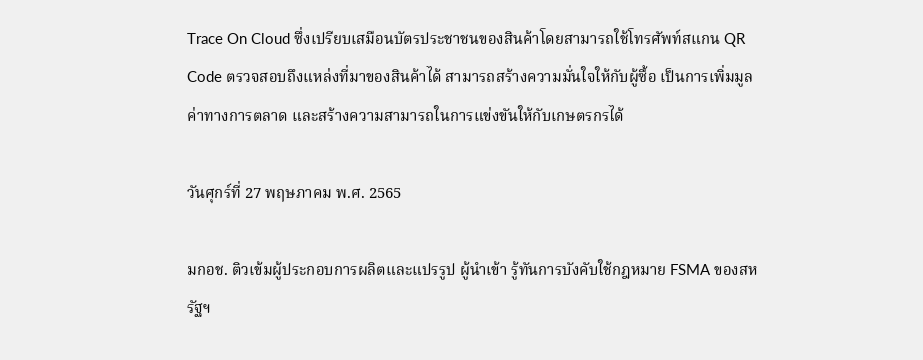Trace On Cloud ซึ่งเปรียบเสมือนบัตรประชาชนของสินค้าโดยสามารถใช้โทรศัพท์สแกน QR Code ตรวจสอบถึงแหล่งที่มาของสินค้าได้ สามารถสร้างความมั่นใจให้กับผู้ซื้อ เป็นการเพิ่มมูลค่าทางการตลาด และสร้างความสามารถในการแข่งขันให้กับเกษตรกรได้

วันศุกร์ที่ 27 พฤษภาคม พ.ศ. 2565

มกอช. ติวเข้มผู้ประกอบการผลิตและแปรรูป ผู้นำเข้า รู้ทันการบังคับใช้กฎหมาย FSMA ของสหรัฐฯ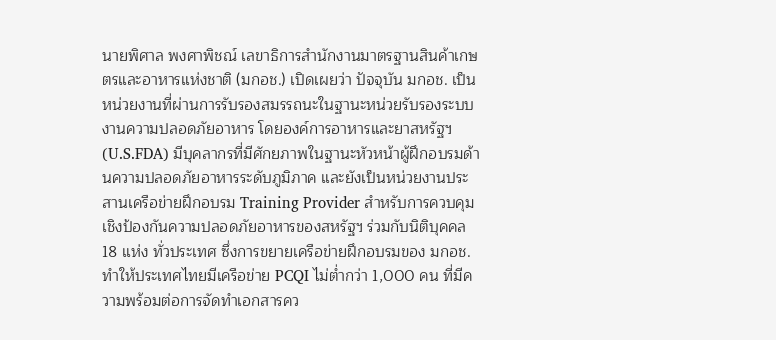นายพิศาล พงศาพิชณ์ เลขาธิการสำนักงานมาตรฐานสินค้าเกษตรและอาหารแห่งชาติ (มกอช.) เปิดเผยว่า ปัจจุบัน มกอช. เป็นหน่วยงานที่ผ่านการรับรองสมรรถนะในฐานะหน่วยรับรองระบบงานความปลอดภัยอาหาร โดยองค์การอาหารและยาสหรัฐฯ (U.S.FDA) มีบุคลากรที่มีศักยภาพในฐานะหัวหน้าผู้ฝึกอบรมด้านความปลอดภัยอาหารระดับภูมิภาค และยังเป็นหน่วยงานประสานเครือข่ายฝึกอบรม Training Provider สำหรับการควบคุมเชิงป้องกันความปลอดภัยอาหารของสหรัฐฯ ร่วมกับนิติบุคคล 18 แห่ง ทั่วประเทศ ซึ่งการขยายเครือข่ายฝึกอบรมของ มกอช. ทำให้ประเทศไทยมีเครือข่าย PCQI ไม่ต่ำกว่า 1,000 คน ที่มีความพร้อมต่อการจัดทำเอกสารคว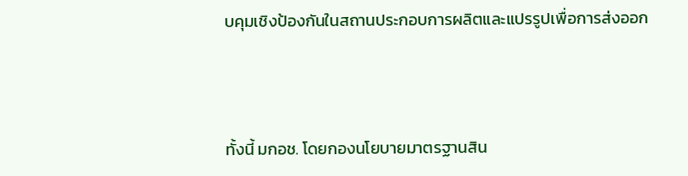บคุมเชิงป้องกันในสถานประกอบการผลิตและแปรรูปเพื่อการส่งออก



ทั้งนี้ มกอช. โดยกองนโยบายมาตรฐานสิน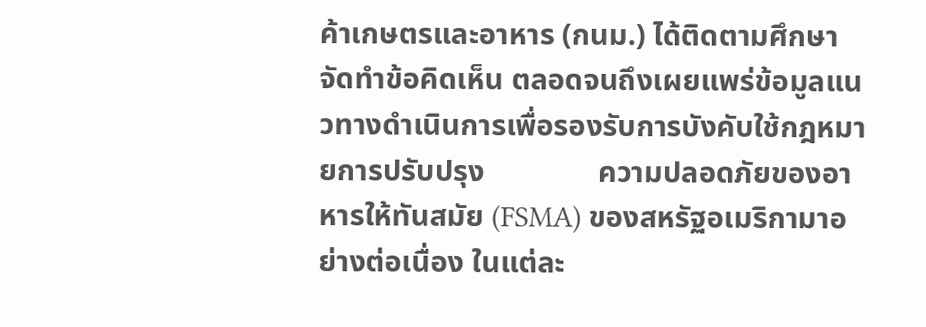ค้าเกษตรและอาหาร (กนม.) ได้ติดตามศึกษา จัดทำข้อคิดเห็น ตลอดจนถึงเผยแพร่ข้อมูลแนวทางดำเนินการเพื่อรองรับการบังคับใช้กฎหมายการปรับปรุง               ความปลอดภัยของอาหารให้ทันสมัย (FSMA) ของสหรัฐอเมริกามาอย่างต่อเนื่อง ในแต่ละ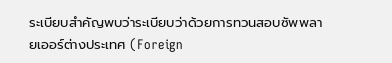ระเบียบสำคัญพบว่าระเบียบว่าด้วยการทวนสอบซัพพลายเออร์ต่างประเทศ (Foreign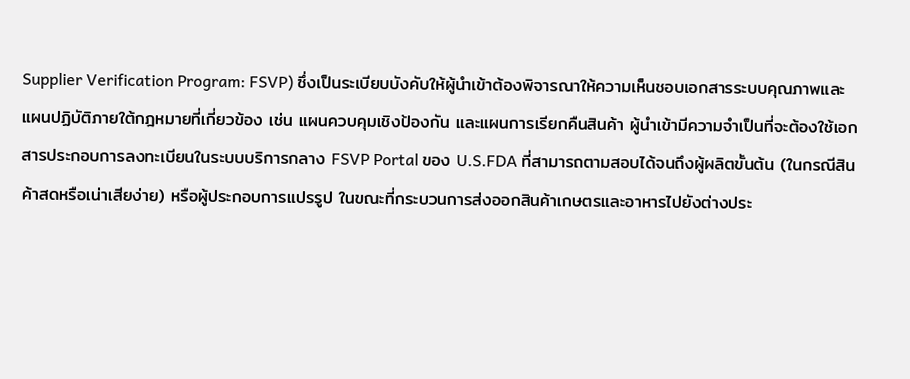Supplier Verification Program: FSVP) ซึ่งเป็นระเบียบบังคับให้ผู้นำเข้าต้องพิจารณาให้ความเห็นชอบเอกสารระบบคุณภาพและแผนปฏิบัติภายใต้กฎหมายที่เกี่ยวข้อง เช่น แผนควบคุมเชิงป้องกัน และแผนการเรียกคืนสินค้า ผู้นำเข้ามีความจำเป็นที่จะต้องใช้เอกสารประกอบการลงทะเบียนในระบบบริการกลาง FSVP Portal ของ U.S.FDA ที่สามารถตามสอบได้จนถึงผู้ผลิตขั้นต้น (ในกรณีสินค้าสดหรือเน่าเสียง่าย) หรือผู้ประกอบการแปรรูป ในขณะที่กระบวนการส่งออกสินค้าเกษตรและอาหารไปยังต่างประ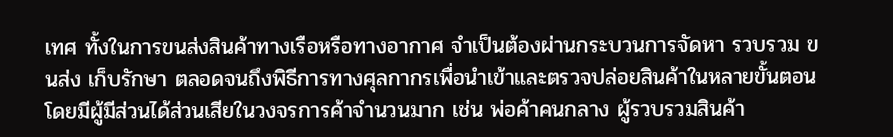เทศ ทั้งในการขนส่งสินค้าทางเรือหรือทางอากาศ จำเป็นต้องผ่านกระบวนการจัดหา รวบรวม ขนส่ง เก็บรักษา ตลอดจนถึงพิธีการทางศุลกากรเพื่อนำเข้าและตรวจปล่อยสินค้าในหลายขั้นตอน โดยมีผู้มีส่วนได้ส่วนเสียในวงจรการค้าจำนวนมาก เช่น พ่อค้าคนกลาง ผู้รวบรวมสินค้า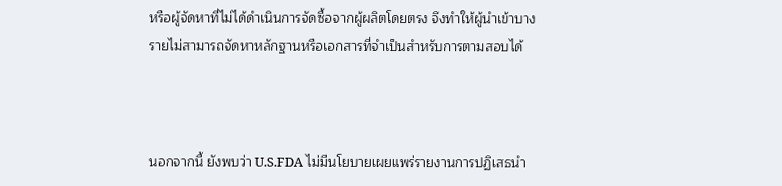หรือผู้จัดหาที่ไม่ได้ดำเนินการจัดซื้อจากผู้ผลิตโดยตรง จึงทำให้ผู้นำเข้าบางรายไม่สามารถจัดหาหลักฐานหรือเอกสารที่จำเป็นสำหรับการตามสอบได้



นอกจากนี้ ยังพบว่า U.S.FDA ไม่มีนโยบายเผยแพร่รายงานการปฏิเสธนำ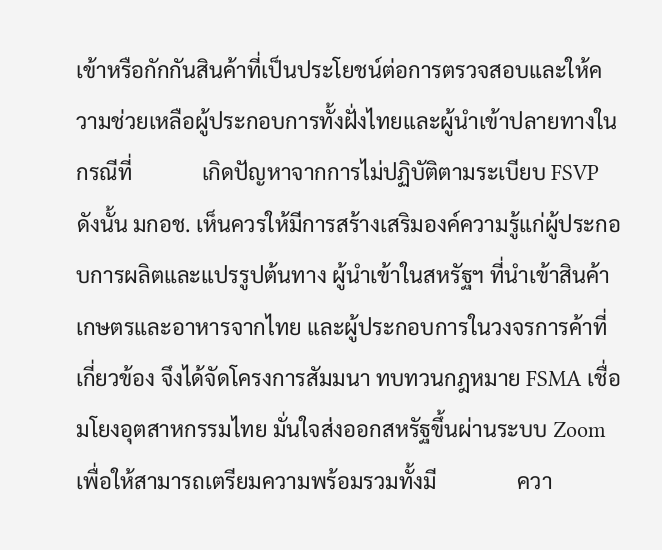เข้าหรือกักกันสินค้าที่เป็นประโยชน์ต่อการตรวจสอบและให้ความช่วยเหลือผู้ประกอบการทั้งฝั่งไทยและผู้นำเข้าปลายทางในกรณีที่             เกิดปัญหาจากการไม่ปฏิบัติตามระเบียบ FSVP ดังนั้น มกอช. เห็นควรให้มีการสร้างเสริมองค์ความรู้แก่ผู้ประกอบการผลิตและแปรรูปต้นทาง ผู้นำเข้าในสหรัฐฯ ที่นำเข้าสินค้าเกษตรและอาหารจากไทย และผู้ประกอบการในวงจรการค้าที่เกี่ยวข้อง จึงได้จัดโครงการสัมมนา ทบทวนกฎหมาย FSMA เชื่อมโยงอุตสาหกรรมไทย มั่นใจส่งออกสหรัฐขึ้นผ่านระบบ Zoom เพื่อให้สามารถเตรียมความพร้อมรวมทั้งมี               ควา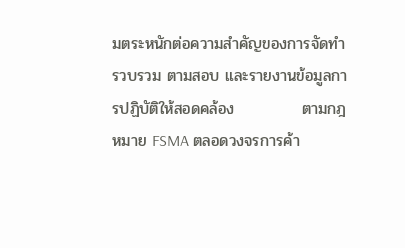มตระหนักต่อความสำคัญของการจัดทำ รวบรวม ตามสอบ และรายงานข้อมูลการปฏิบัติให้สอดคล้อง            ตามกฎหมาย FSMA ตลอดวงจรการค้า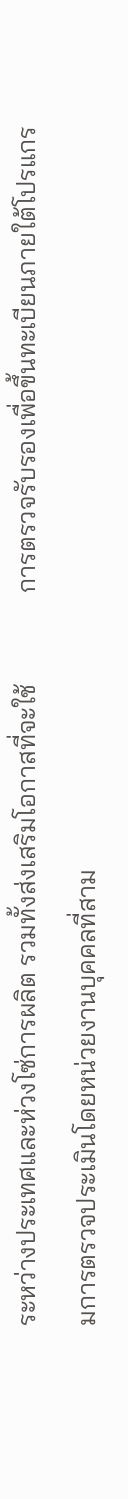ระหว่างประเทศและห่วงโซ่การผลิต รวมทั้งส่งเสริมโอกาสที่จะใช้              การตรวจรับรองเพื่อขึ้นทะเบียนภายใต้โปรแกรมการตรวจประเมินโดยหน่วยงานบุคคลที่สาม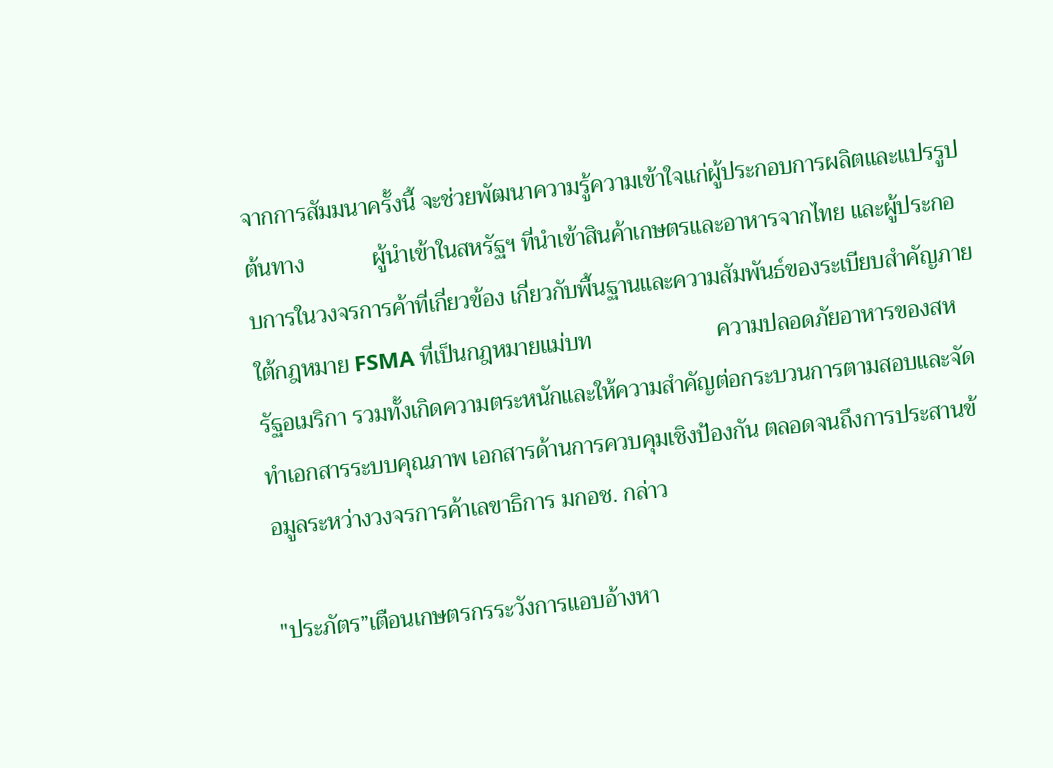จากการสัมมนาครั้งนี้ จะช่วยพัฒนาความรู้ความเข้าใจแก่ผู้ประกอบการผลิตและแปรรูปต้นทาง            ผู้นำเข้าในสหรัฐฯ ที่นำเข้าสินค้าเกษตรและอาหารจากไทย และผู้ประกอบการในวงจรการค้าที่เกี่ยวข้อง เกี่ยวกับพื้นฐานและความสัมพันธ์ของระเบียบสำคัญภายใต้กฎหมาย FSMA ที่เป็นกฎหมายแม่บท                      ความปลอดภัยอาหารของสหรัฐอเมริกา รวมทั้งเกิดความตระหนักและให้ความสำคัญต่อกระบวนการตามสอบและจัดทำเอกสารระบบคุณภาพ เอกสารด้านการควบคุมเชิงป้องกัน ตลอดจนถึงการประสานข้อมูลระหว่างวงจรการค้าเลขาธิการ มกอช. กล่าว

"ประภัตร”เตือนเกษตรกรระวังการแอบอ้างหา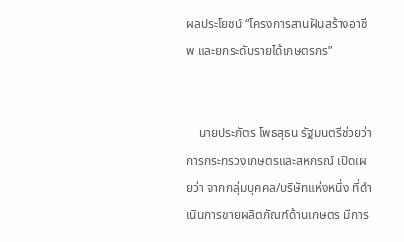ผลประโยชน์ “โครงการสานฝันสร้างอาชีพ และยกระดับรายได้เกษตรกร”


    นายประภัตร โพธสุธน รัฐมนตรีช่วยว่าการกระทรวงเกษตรและสหกรณ์ เปิดเผยว่า จากกลุ่มบุคคล/บริษัทแห่งหนึ่ง ที่ดำเนินการขายผลิตภัณฑ์ด้านเกษตร มีการ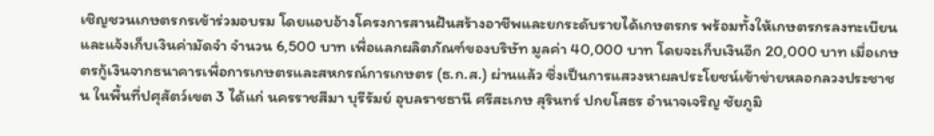เชิญชวนเกษตรกรเข้าร่วมอบรม โดยแอบอ้างโครงการสานฝันสร้างอาชีพและยกระดับรายได้เกษตรกร พร้อมทั้งให้เกษตรกรลงทะเบียนและแจ้งเก็บเงินค่ามัดจำ จำนวน 6,500 บาท เพื่อแลกผลิตภัณฑ์ของบริษัท มูลค่า 40,000 บาท โดยจะเก็บเงินอีก 20,000 บาท เมื่อเกษตรกู้เงินจากธนาคารเพื่อการเกษตรและสหกรณ์การเกษตร (ธ.ก.ส.) ผ่านแล้ว ซึ่งเป็นการแสวงหาผลประโยชน์เข้าข่ายหลอกลวงประชาชน ในพื้นที่ปศุสัตว์เขต 3 ได้แก่ นครราชสีมา บุรีรัมย์ อุบลราชธานี ศรีสะเกษ สุรินทร์ ปกยโสธร อำนาจเจริญ ชัยภูมิ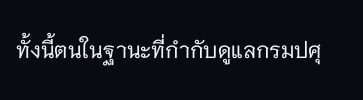ทั้งนี้ตนในฐานะที่กำกับดูแลกรมปศุ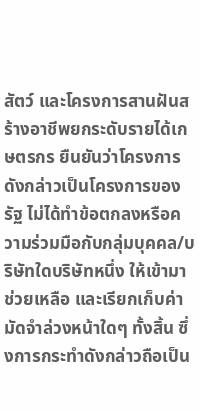สัตว์ และโครงการสานฝันสร้างอาชีพยกระดับรายได้เกษตรกร ยืนยันว่าโครงการดังกล่าวเป็นโครงการของรัฐ ไม่ได้ทำข้อตกลงหรือความร่วมมือกับกลุ่มบุคคล/บริษัทใดบริษัทหนึ่ง ให้เข้ามาช่วยเหลือ และเรียกเก็บค่ามัดจำล่วงหน้าใดๆ ทั้งสิ้น ซึ่งการกระทำดังกล่าวถือเป็น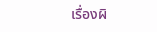เรื่องผิ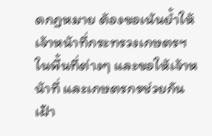ดกฏหมาย ต้องขอเน้นย้ำให้เจ้าหน้าที่กระทรวงเกษตรฯ ในพื้นที่ต่างๆ และขอให้เจ้าหน้าที่ และเกษตรกรช่วยกันเฝ้า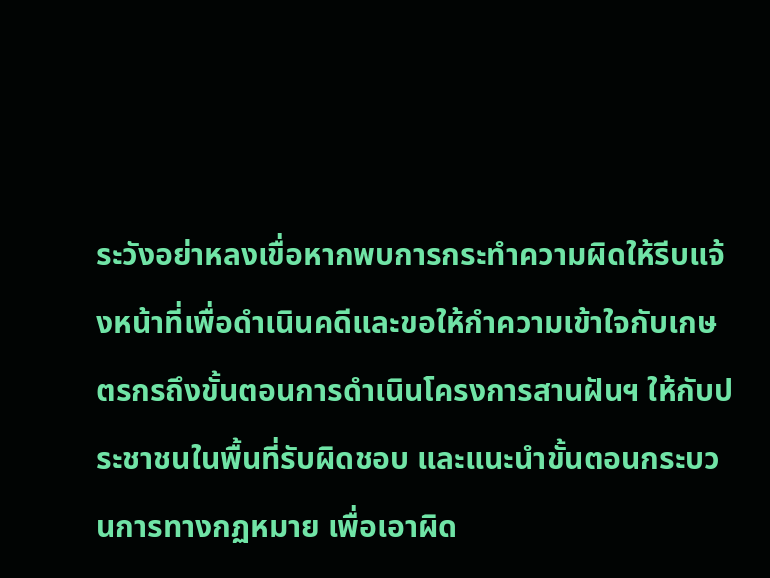ระวังอย่าหลงเขื่อหากพบการกระทำความผิดให้รีบแจ้งหน้าที่เพื่อดำเนินคดีและขอให้กำความเข้าใจกับเกษตรกรถึงขั้นตอนการดำเนินโครงการสานฝันฯ ให้กับประชาชนในพื้นที่รับผิดชอบ และแนะนำขั้นตอนกระบวนการทางกฏหมาย เพื่อเอาผิด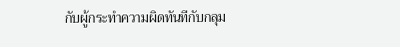กับผู้กระทำความผิดทันทีกับกลุม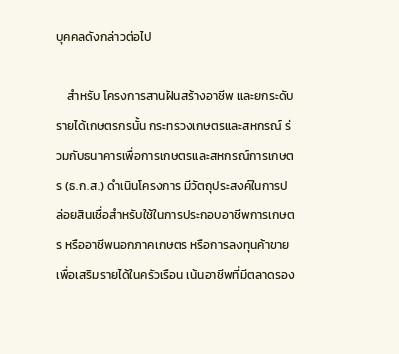บุคคลดังกล่าวต่อไป

    สำหรับ โครงการสานฝันสร้างอาชีพ และยกระดับรายได้เกษตรกรนั้น กระทรวงเกษตรและสหกรณ์ ร่วมกับธนาคารเพื่อการเกษตรและสหกรณ์การเกษตร (ธ.ก.ส.) ดำเนินโครงการ มีวัตถุประสงค์ในการปล่อยสินเชื่อสำหรับใช้ในการประกอบอาชีพการเกษตร หรืออาชีพนอกภาคเกษตร หรือการลงทุนค้าขาย เพื่อเสริมรายได้ในครัวเรือน เน้นอาชีพที่มีตลาดรอง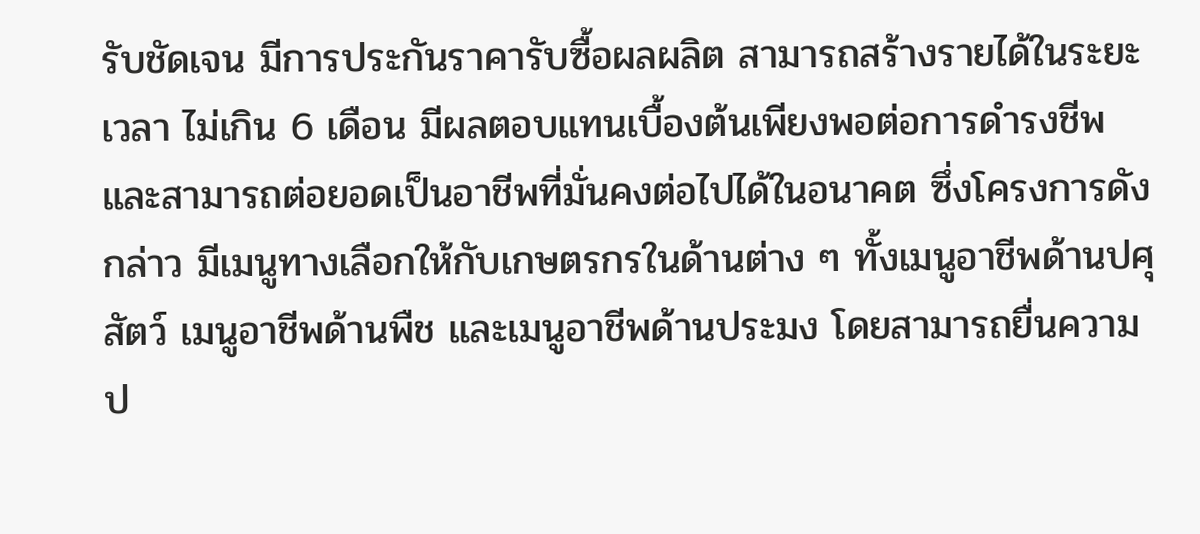รับชัดเจน มีการประกันราคารับซื้อผลผลิต สามารถสร้างรายได้ในระยะเวลา ไม่เกิน 6 เดือน มีผลตอบแทนเบื้องต้นเพียงพอต่อการดำรงชีพ และสามารถต่อยอดเป็นอาชีพที่มั่นคงต่อไปได้ในอนาคต ซึ่งโครงการดังกล่าว มีเมนูทางเลือกให้กับเกษตรกรในด้านต่าง ๆ ทั้งเมนูอาชีพด้านปศุสัตว์ เมนูอาชีพด้านพืช และเมนูอาชีพด้านประมง โดยสามารถยื่นความป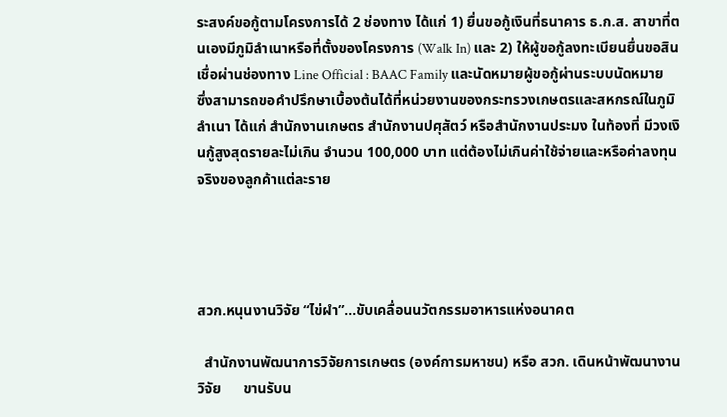ระสงค์ขอกู้ตามโครงการได้ 2 ช่องทาง ได้แก่ 1) ยื่นขอกู้เงินที่ธนาคาร ธ.ก.ส. สาขาที่ตนเองมีภูมิลำเนาหรือที่ตั้งของโครงการ (Walk In) และ 2) ให้ผู้ขอกู้ลงทะเบียนยื่นขอสินเชื่อผ่านช่องทาง Line Official : BAAC Family และนัดหมายผู้ขอกู้ผ่านระบบนัดหมาย  ซึ่งสามารถขอคำปรึกษาเบื้องต้นได้ที่หน่วยงานของกระทรวงเกษตรและสหกรณ์ในภูมิลำเนา ได้แก่ สำนักงานเกษตร สำนักงานปศุสัตว์ หรือสำนักงานประมง ในท้องที่ มีวงเงินกู้สูงสุดรายละไม่เกิน จำนวน 100,000 บาท แต่ต้องไม่เกินค่าใช้จ่ายและหรือค่าลงทุนจริงของลูกค้าแต่ละราย




สวก.หนุนงานวิจัย “ไข่ผำ”...ขับเคลื่อนนวัตกรรมอาหารแห่งอนาคต

  สำนักงานพัฒนาการวิจัยการเกษตร (องค์การมหาชน) หรือ สวก. เดินหน้าพัฒนางานวิจัย      ขานรับน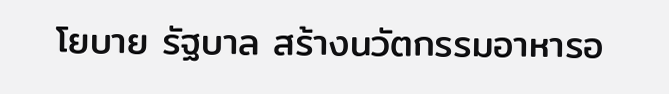โยบาย รัฐบาล สร้างนวัตกรรมอาหารอ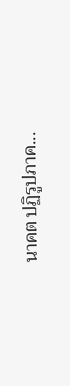นาคต ปฏิรูปภาค...